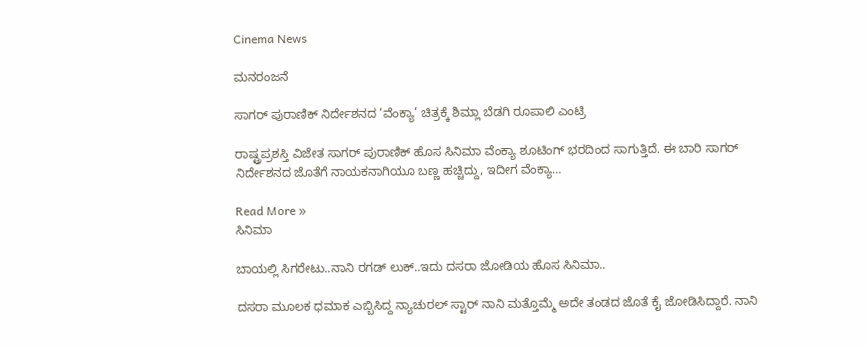Cinema News

ಮನರಂಜನೆ

ಸಾಗರ್ ಪುರಾಣಿಕ್ ನಿರ್ದೇಶನದ ‘ವೆಂಕ್ಯಾ’ ಚಿತ್ರಕ್ಕೆ ಶಿಮ್ಲಾ ಬೆಡಗಿ ರೂಪಾಲಿ ಎಂಟ್ರಿ

ರಾಷ್ಟ್ರಪ್ರಶಸ್ತಿ ವಿಜೇತ ಸಾಗರ್ ಪುರಾಣಿಕ್ ಹೊಸ ಸಿನಿಮಾ ವೆಂಕ್ಯಾ ಶೂಟಿಂಗ್ ಭರದಿಂದ ಸಾಗುತ್ತಿದೆ. ಈ ಬಾರಿ ಸಾಗರ್ ನಿರ್ದೇಶನದ ಜೊತೆಗೆ ನಾಯಕನಾಗಿಯೂ ಬಣ್ಣ ಹಚ್ಚಿದ್ದು, ಇದೀಗ ವೆಂಕ್ಯಾ…

Read More »
ಸಿನಿಮಾ

ಬಾಯಲ್ಲಿ ಸಿಗರೇಟು..ನಾನಿ ರಗಡ್ ಲುಕ್..ಇದು ದಸರಾ ಜೋಡಿಯ ಹೊಸ ಸಿನಿಮಾ..

ದಸರಾ ಮೂಲಕ ಧಮಾಕ ಎಬ್ಬಿಸಿದ್ದ ನ್ಯಾಚುರಲ್ ಸ್ಟಾರ್ ನಾನಿ ಮತ್ತೊಮ್ಮೆ ಅದೇ ತಂಡದ ಜೊತೆ ಕೈ ಜೋಡಿಸಿದ್ದಾರೆ. ನಾನಿ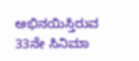ಅಭಿನಯಿಸ್ತಿರುವ 33ನೇ ಸಿನಿಮಾ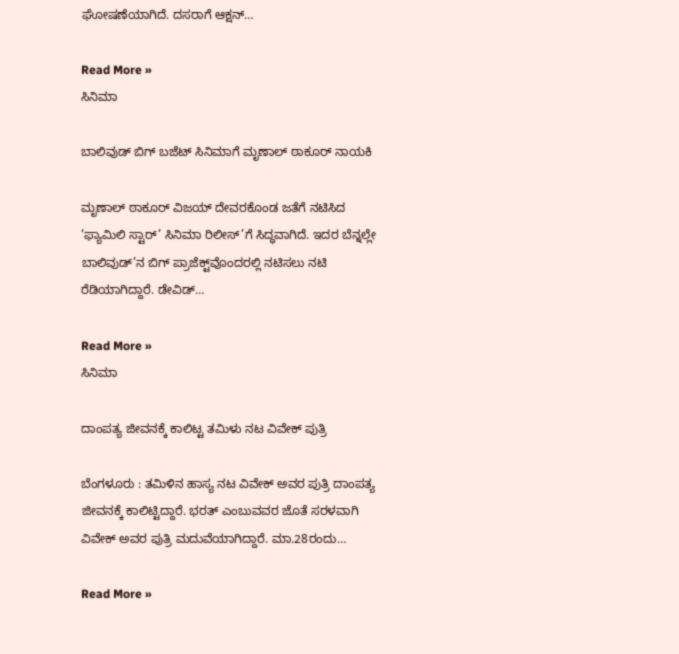ಘೋಷಣೆಯಾಗಿದೆ. ದಸರಾಗೆ ಆಕ್ಷನ್…

Read More »
ಸಿನಿಮಾ

ಬಾಲಿವುಡ್ ಬಿಗ್ ಬಜೆಟ್ ಸಿನಿಮಾಗೆ ಮೃಣಾಲ್ ಠಾಕೂರ್ ನಾಯಕಿ

ಮೃಣಾಲ್ ಠಾಕೂರ್ ವಿಜಯ್ ದೇವರಕೊಂಡ ಜತೆಗೆ ನಟಿಸಿದ ‘ಫ್ಯಾಮಿಲಿ ಸ್ಟಾರ್’ ಸಿನಿಮಾ ರಿಲೀಸ್’ಗೆ ಸಿದ್ಧವಾಗಿದೆ. ಇದರ ಬೆನ್ನಲ್ಲೇ ಬಾಲಿವುಡ್‌’ನ ಬಿಗ್ ಪ್ರಾಜೆಕ್ಟ್‌ವೊಂದರಲ್ಲಿ ನಟಿಸಲು ನಟಿ ರೆಡಿಯಾಗಿದ್ದಾರೆ. ಡೇವಿಡ್…

Read More »
ಸಿನಿಮಾ

ದಾಂಪತ್ಯ ಜೀವನಕ್ಕೆ ಕಾಲಿಟ್ಟ ತಮಿಳು ನಟ ವಿವೇಕ್ ಪುತ್ರಿ

ಬೆಂಗಳೂರು : ತಮಿಳಿನ ಹಾಸ್ಯ ನಟ ವಿವೇಕ್ ಅವರ ಪುತ್ರಿ ದಾಂಪತ್ಯ ಜೀವನಕ್ಕೆ ಕಾಲಿಟ್ಟಿದ್ದಾರೆ. ಭರತ್ ಎಂಬುವವರ ಜೊತೆ ಸರಳವಾಗಿ ವಿವೇಕ್ ಅವರ ಪುತ್ರಿ ಮದುವೆಯಾಗಿದ್ದಾರೆ. ಮಾ.28ರಂದು…

Read More »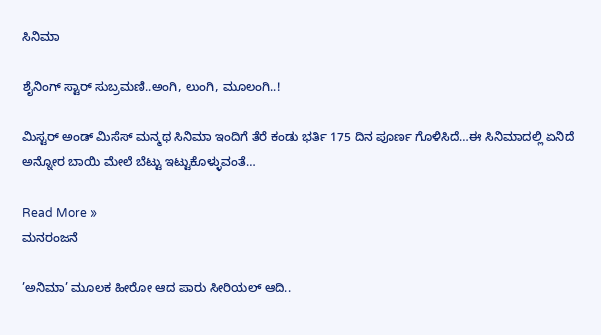ಸಿನಿಮಾ

ಶೈನಿಂಗ್ ಸ್ಟಾರ್ ಸುಬ್ರಮಣಿ..ಅಂಗಿ, ಲುಂಗಿ, ಮೂಲಂಗಿ..!

ಮಿಸ್ಟರ್ ಅಂಡ್ ಮಿಸೆಸ್ ಮನ್ಮಥ ಸಿನಿಮಾ ಇಂದಿಗೆ ತೆರೆ ಕಂಡು ಭರ್ತಿ 175 ದಿನ ಪೂರ್ಣ ಗೊಳಿಸಿದೆ…ಈ ಸಿನಿಮಾದಲ್ಲಿ ಏನಿದೆ ಅನ್ನೋರ ಬಾಯಿ ಮೇಲೆ ಬೆಟ್ಟು ಇಟ್ಟುಕೊಳ್ಳುವಂತೆ…

Read More »
ಮನರಂಜನೆ

’ಅನಿಮಾ’ ಮೂಲಕ ಹೀರೋ ಆದ ಪಾರು ಸೀರಿಯಲ್ ಆದಿ..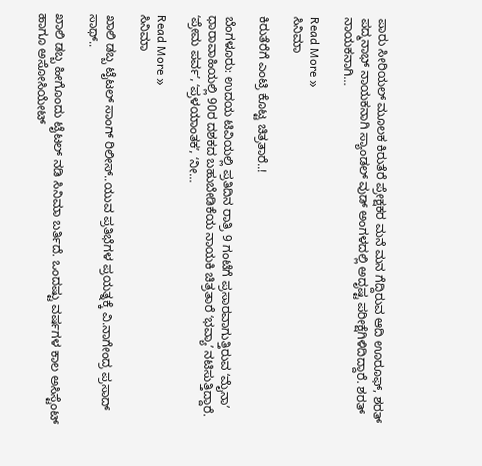ಪಾರು ಸೀರಿಯಲ್ ಮೂಲಕ ಕಿರುತೆರೆ ಪ್ರೇಕ್ಷಕರ ಮನೆ ಮನ ಗೆದ್ದಿರುವ ಆದಿ ಊರೂಫ್, ಶರತ್ ಪದ್ಮನಾಭ್ ನಾಯಕನಾಗಿ ಸ್ಯಾಂಡಲ್ ವುಡ್ ಅಂಗಳದಲ್ಲಿ ಅದೃಷ್ಟ ಪರೀಕ್ಷೆಗಿಳಿದಿದ್ದಾರೆ. ಶರತ್ ನಾಯಕನಾಗಿ…

Read More »
ಸಿನಿಮಾ

ಕಿರುತೆರೆಗೆ ಎಂಟ್ರಿ ಕೊಟ್ಟ ಚಿತ್ರತಾರೆ..!

ಬೆಂಗಳೂರು: ಉದಯ ಟಿವಿಯಲ್ಲಿ ಪ್ರತಿದಿನ ರಾತ್ರಿ 9 ಗಂಟೆಗೆ ಪ್ರಸಾರವಾಗುತ್ತಿರುವ ʻಮೈನಾʼ ಧಾರಾವಾಹಿಯಲ್ಲಿ 90ರ ದಶಕದ ಬಹುಬೇಡಿಕೆಯ ನಾಯಕಿ ಚಿತ್ರತಾರೆ ʻಭವ್ಯಾʼ ನಟಿಸುತ್ತಿದ್ದಾರೆ. ʻಪ್ರೇಮ ಪರ್ವʼ, ʻಪ್ರಳಯಾಂತಕʼ, ʻನೀ…

Read More »
ಸಿನಿಮಾ

ಖಾಲಿ ಡಬ್ಬ ಟೈಟಲ್ ಸಾಂಗ್ ರಿಲೀಸ್..ಯುವ ಪ್ರತಿಭೆಗಳ ಪ್ರಯತ್ನಕ್ಕೆ ವಿ.ನಾಗೇಂದ್ರ ಪ್ರಸಾದ್ ಸಾಥ್..

ಖಾಲಿ ಡಬ್ಬ ಹೀಗೊಂದು ಟೈಟಲ್ ನಡಿ ಸಿನಿಮಾ ಬರ್ತಿದೆ. ಒಂದಷ್ಟು ವರ್ಷಗಳ ಕಾಲ ಅಸಿಸ್ಟೆಂಟ್ ಹಾಗೂ ಅಸೋಸಿಯೇಟ್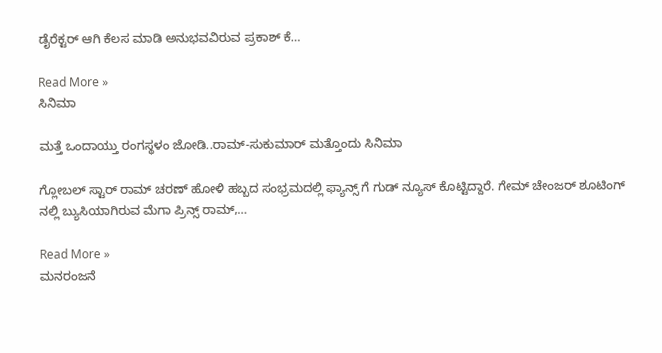ಡೈರೆಕ್ಟರ್ ಆಗಿ ಕೆಲಸ ಮಾಡಿ ಅನುಭವವಿರುವ ಪ್ರಕಾಶ್ ಕೆ…

Read More »
ಸಿನಿಮಾ

ಮತ್ತೆ ಒಂದಾಯ್ತು ರಂಗಸ್ಥಳಂ ಜೋಡಿ..ರಾಮ್-ಸುಕುಮಾರ್ ಮತ್ತೊಂದು ಸಿನಿಮಾ

ಗ್ಲೋಬಲ್ ಸ್ಟಾರ್ ರಾಮ್ ಚರಣ್ ಹೋಳಿ ಹಬ್ಬದ ಸಂಭ್ರಮದಲ್ಲಿ ಫ್ಯಾನ್ಸ್ ಗೆ ಗುಡ್ ನ್ಯೂಸ್ ಕೊಟ್ಟಿದ್ದಾರೆ. ಗೇಮ್ ಚೇಂಜರ್ ಶೂಟಿಂಗ್ ನಲ್ಲಿ ಬ್ಯುಸಿಯಾಗಿರುವ ಮೆಗಾ ಪ್ರಿನ್ಸ್ ರಾಮ್,…

Read More »
ಮನರಂಜನೆ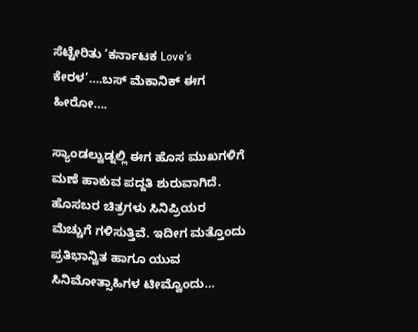ಸೆಟ್ಟೇರಿತು ‘ಕರ್ನಾಟಕ Love’s ಕೇರಳ’….ಬಸ್ ಮೆಕಾನಿಕ್ ಈಗ ಹೀರೋ….

ಸ್ಯಾಂಡಲ್ವುಡ್ನಲ್ಲಿ ಈಗ ಹೊಸ ಮುಖಗಳಿಗೆ ಮಣೆ ಹಾಕುವ ಪದ್ದತಿ ಶುರುವಾಗಿದೆ. ಹೊಸಬರ ಚಿತ್ರಗಳು ಸಿನಿಪ್ರಿಯರ ಮೆಚ್ಚುಗೆ ಗಳಿಸುತ್ತಿವೆ. ಇದೀಗ ಮತ್ತೊಂದು ಪ್ರತಿಭಾನ್ವಿತ ಹಾಗೂ ಯುವ ಸಿನಿಮೋತ್ಸಾಹಿಗಳ ಟೀಮ್ವೊಂದು…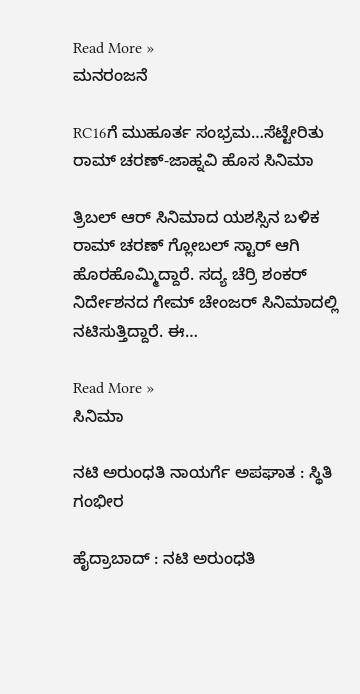Read More »
ಮನರಂಜನೆ

RC16ಗೆ ಮುಹೂರ್ತ ಸಂಭ್ರಮ…ಸೆಟ್ಟೇರಿತು ರಾಮ್ ಚರಣ್-ಜಾಹ್ನವಿ ಹೊಸ ಸಿನಿಮಾ

ತ್ರಿಬಲ್ ಆರ್ ಸಿನಿಮಾದ ಯಶಸ್ಸಿನ ಬಳಿಕ ರಾಮ್ ಚರಣ್ ಗ್ಲೋಬಲ್ ಸ್ಟಾರ್ ಆಗಿ ಹೊರಹೊಮ್ಮಿದ್ದಾರೆ. ಸದ್ಯ ಚೆರ್ರಿ ಶಂಕರ್ ನಿರ್ದೇಶನದ ಗೇಮ್ ಚೇಂಜರ್ ಸಿನಿಮಾದಲ್ಲಿ ನಟಿಸುತ್ತಿದ್ದಾರೆ. ಈ…

Read More »
ಸಿನಿಮಾ

ನಟಿ ಅರುಂಧತಿ ನಾಯರ್ಗೆ ಅಪಘಾತ : ಸ್ಥಿತಿ ಗಂಭೀರ

ಹೈದ್ರಾಬಾದ್ : ನಟಿ ಅರುಂಧತಿ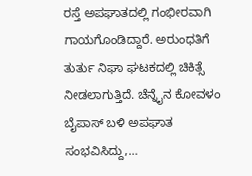ರಸ್ತೆ ಅಪಘಾತದಲ್ಲಿ ಗಂಭೀರವಾಗಿ ಗಾಯಗೊಂಡಿದ್ದಾರೆ. ಅರುಂಧತಿಗೆ ತುರ್ತು ನಿಘಾ ಘಟಕದಲ್ಲಿ ಚಿಕಿತ್ಸೆ ನೀಡಲಾಗುತ್ತಿದೆ. ಚೆನ್ನೈನ ಕೋವಳಂ ಬೈಪಾಸ್ ಬಳಿ ಅಪಘಾತ ಸಂಭವಿಸಿದ್ದು,…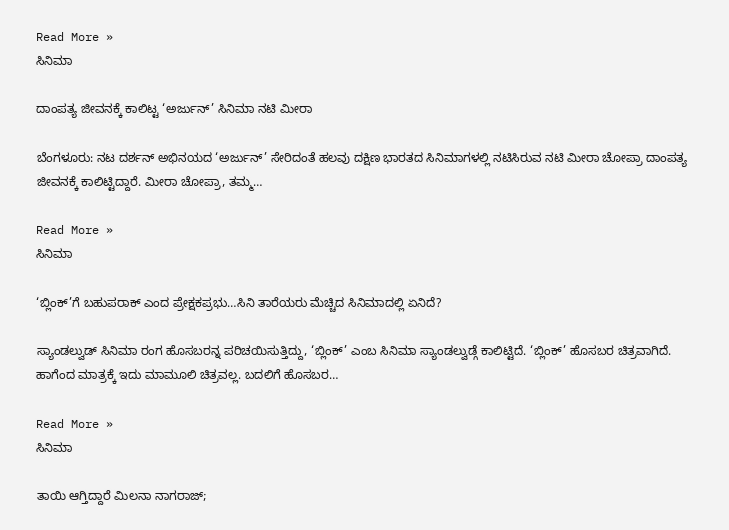Read More »
ಸಿನಿಮಾ

ದಾಂಪತ್ಯ ಜೀವನಕ್ಕೆ ಕಾಲಿಟ್ಟ ‘ಅರ್ಜುನ್’ ಸಿನಿಮಾ ನಟಿ ಮೀರಾ

ಬೆಂಗಳೂರು: ನಟ ದರ್ಶನ್ ಅಭಿನಯದ ‘ಅರ್ಜುನ್’ ಸೇರಿದಂತೆ ಹಲವು ದಕ್ಷಿಣ ಭಾರತದ ಸಿನಿಮಾಗಳಲ್ಲಿ ನಟಿಸಿರುವ ನಟಿ ಮೀರಾ ಚೋಪ್ರಾ ದಾಂಪತ್ಯ ಜೀವನಕ್ಕೆ ಕಾಲಿಟ್ಟಿದ್ದಾರೆ. ಮೀರಾ ಚೋಪ್ರಾ, ತಮ್ಮ…

Read More »
ಸಿನಿಮಾ

‘ಬ್ಲಿಂಕ್’ಗೆ ಬಹುಪರಾಕ್ ಎಂದ ಪ್ರೇಕ್ಷಕಪ್ರಭು…ಸಿನಿ ತಾರೆಯರು ಮೆಚ್ಚಿದ ಸಿನಿಮಾದಲ್ಲಿ ಏನಿದೆ?

ಸ್ಯಾಂಡಲ್ವುಡ್ ಸಿನಿಮಾ ರಂಗ ಹೊಸಬರನ್ನ ಪರಿಚಯಿಸುತ್ತಿದ್ದು, ‘ಬ್ಲಿಂಕ್’ ಎಂಬ ಸಿನಿಮಾ ಸ್ಯಾಂಡಲ್ವುಡ್ಗೆ ಕಾಲಿಟ್ಟಿದೆ. ‘ಬ್ಲಿಂಕ್’ ಹೊಸಬರ ಚಿತ್ರವಾಗಿದೆ. ಹಾಗೆಂದ ಮಾತ್ರಕ್ಕೆ ಇದು ಮಾಮೂಲಿ ಚಿತ್ರವಲ್ಲ. ಬದಲಿಗೆ ಹೊಸಬರ…

Read More »
ಸಿನಿಮಾ

ತಾಯಿ ಆಗ್ತಿದ್ದಾರೆ ಮಿಲನಾ ನಾಗರಾಜ್;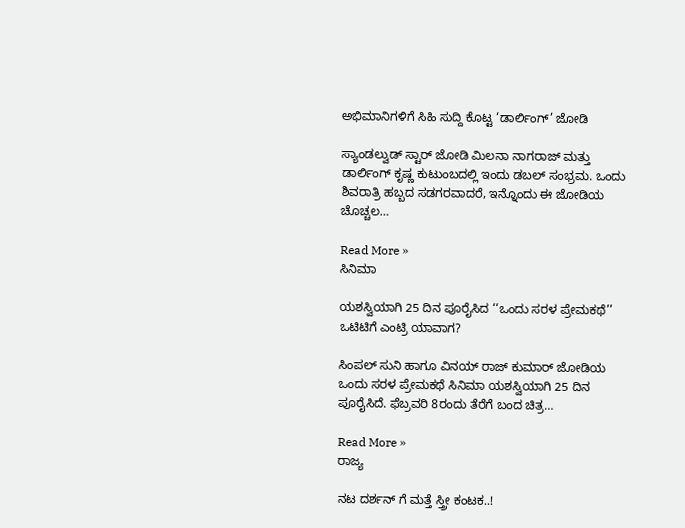ಅಭಿಮಾನಿಗಳಿಗೆ ಸಿಹಿ ಸುದ್ದಿ ಕೊಟ್ಟ ‘ಡಾರ್ಲಿಂಗ್’ ಜೋಡಿ

ಸ್ಯಾಂಡಲ್ವುಡ್ ಸ್ಟಾರ್ ಜೋಡಿ ಮಿಲನಾ ನಾಗರಾಜ್ ಮತ್ತು ಡಾರ್ಲಿಂಗ್ ಕೃಷ್ಣ ಕುಟುಂಬದಲ್ಲಿ ಇಂದು ಡಬಲ್ ಸಂಭ್ರಮ. ಒಂದು ಶಿವರಾತ್ರಿ ಹಬ್ಬದ ಸಡಗರವಾದರೆ, ಇನ್ನೊಂದು ಈ ಜೋಡಿಯ ಚೊಚ್ಚಲ…

Read More »
ಸಿನಿಮಾ

ಯಶಸ್ವಿಯಾಗಿ 25 ದಿನ ಪೂರೈಸಿದ ‘‘ಒಂದು ಸರಳ ಪ್ರೇಮಕಥೆ’’ ಒಟಿಟಿಗೆ ಎಂಟ್ರಿ ಯಾವಾಗ?

ಸಿಂಪಲ್ ಸುನಿ ಹಾಗೂ ವಿನಯ್ ರಾಜ್ ಕುಮಾರ್ ಜೋಡಿಯ ಒಂದು ಸರಳ ಪ್ರೇಮಕಥೆ ಸಿನಿಮಾ ಯಶಸ್ವಿಯಾಗಿ 25 ದಿನ ಪೂರೈಸಿದೆ. ಫೆಬ್ರವರಿ 8ರಂದು ತೆರೆಗೆ ಬಂದ ಚಿತ್ರ…

Read More »
ರಾಜ್ಯ

ನಟ ದರ್ಶನ್ ಗೆ ಮತ್ತೆ ಸ್ತ್ರೀ ಕಂಟಕ..!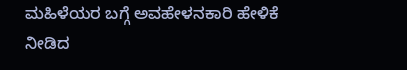ಮಹಿಳೆಯರ ಬಗ್ಗೆ ಅವಹೇಳನಕಾರಿ ಹೇಳಿಕೆ ನೀಡಿದ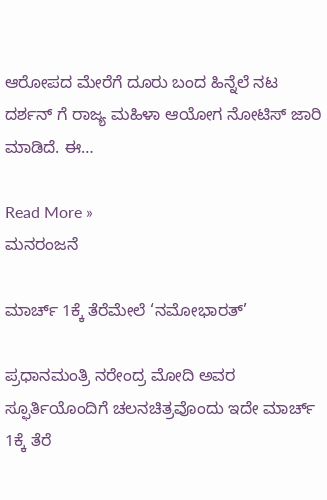ಆರೋಪದ ಮೇರೆಗೆ ದೂರು ಬಂದ ಹಿನ್ನೆಲೆ ನಟ ದರ್ಶನ್ ಗೆ ರಾಜ್ಯ ಮಹಿಳಾ ಆಯೋಗ ನೋಟಿಸ್ ಜಾರಿ ಮಾಡಿದೆ. ಈ…

Read More »
ಮನರಂಜನೆ

ಮಾರ್ಚ್ 1ಕ್ಕೆ ತೆರೆಮೇಲೆ ‘ನಮೋಭಾರತ್’

ಪ್ರಧಾನಮಂತ್ರಿ ನರೇಂದ್ರ ಮೋದಿ ಅವರ ಸ್ಫೂರ್ತಿಯೊಂದಿಗೆ ಚಲನಚಿತ್ರವೊಂದು ಇದೇ ಮಾರ್ಚ್ 1ಕ್ಕೆ ತೆರೆ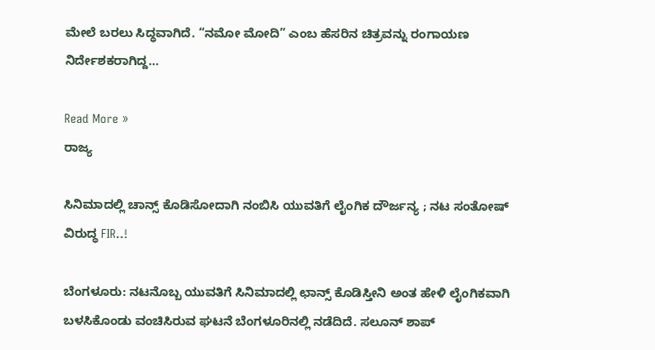ಮೇಲೆ ಬರಲು ಸಿದ್ಧವಾಗಿದೆ. “ನಮೋ ಮೋದಿ” ಎಂಬ ಹೆಸರಿನ ಚಿತ್ರವನ್ನು ರಂಗಾಯಣ ನಿರ್ದೇಶಕರಾಗಿದ್ದ…

Read More »
ರಾಜ್ಯ

ಸಿನಿಮಾದಲ್ಲಿ ಚಾನ್ಸ್ ಕೊಡಿಸೋದಾಗಿ ನಂಬಿಸಿ ಯುವತಿಗೆ ಲೈಂಗಿಕ ದೌರ್ಜನ್ಯ ; ನಟ ಸಂತೋಷ್ ವಿರುದ್ಧ FIR..!

ಬೆಂಗಳೂರು: ನಟನೊಬ್ಬ ಯುವತಿಗೆ ಸಿನಿಮಾದಲ್ಲಿ ಛಾನ್ಸ್ ಕೊಡಿಸ್ತೀನಿ ಅಂತ ಹೇಳಿ ಲೈಂಗಿಕವಾಗಿ ಬಳಸಿಕೊಂಡು ವಂಚಿಸಿರುವ ಘಟನೆ ಬೆಂಗಳೂರಿನಲ್ಲಿ ನಡೆದಿದೆ. ಸಲೂನ್ ಶಾಪ್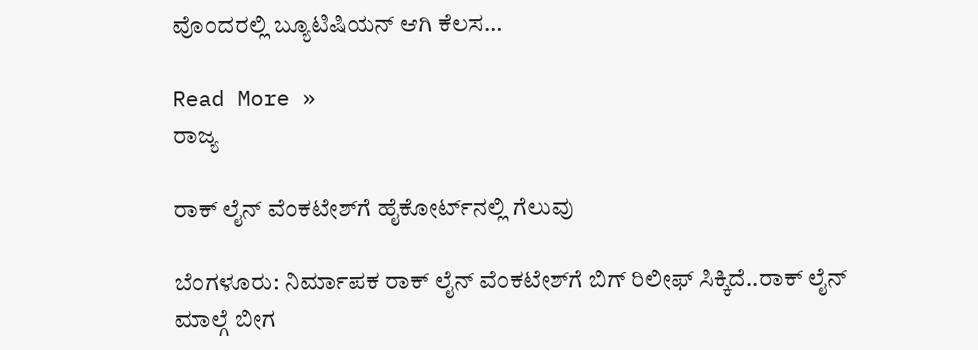ವೊಂದರಲ್ಲಿ ಬ್ಯೂಟಿಷಿಯನ್ ಆಗಿ ಕೆಲಸ…

Read More »
ರಾಜ್ಯ

ರಾಕ್‌ ಲೈನ್‌ ವೆಂಕಟೇಶ್‌ಗೆ ಹೈಕೋರ್ಟ್‌ನಲ್ಲಿ ಗೆಲುವು

ಬೆಂಗಳೂರು: ನಿರ್ಮಾಪಕ ರಾಕ್‌ ಲೈನ್‌ ವೆಂಕಟೇಶ್‌ಗೆ ಬಿಗ್‌ ರಿಲೀಫ್‌ ಸಿಕ್ಕಿದೆ..ರಾಕ್ ಲೈನ್ ಮಾಲ್ಗೆ ಬೀಗ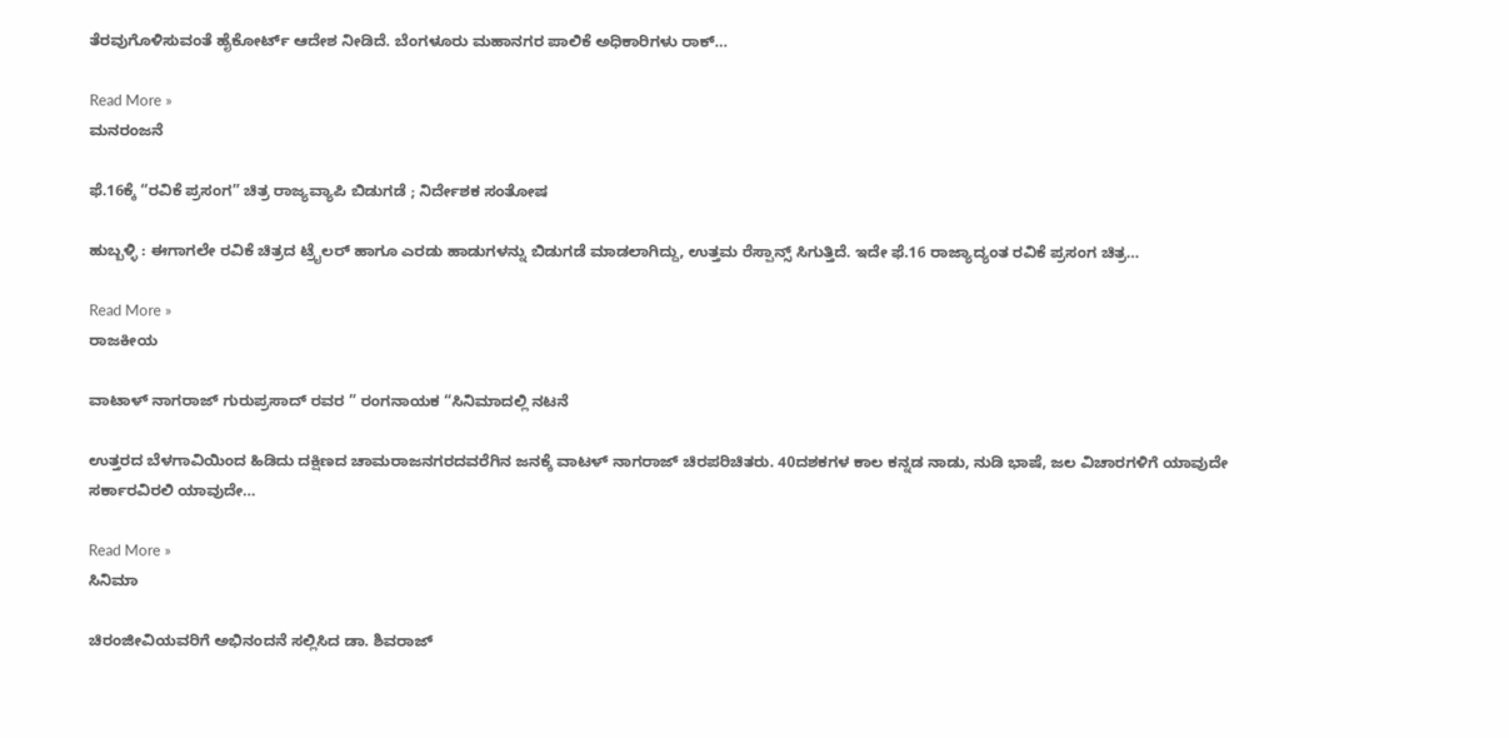ತೆರವುಗೊಳಿಸುವಂತೆ ಹೈಕೋರ್ಟ್‌ ಆದೇಶ ನೀಡಿದೆ. ಬೆಂಗಳೂರು ಮಹಾನಗರ ಪಾಲಿಕೆ ಅಧಿಕಾರಿಗಳು ರಾಕ್…

Read More »
ಮನರಂಜನೆ

ಫೆ.16ಕ್ಕೆ “ರವಿಕೆ ಪ್ರಸಂಗ‌” ಚಿತ್ರ ರಾಜ್ಯವ್ಯಾಪಿ ಬಿಡುಗಡೆ ; ನಿರ್ದೇಶಕ ಸಂತೋಷ

ಹುಬ್ಬಳ್ಳಿ : ಈಗಾಗಲೇ ರವಿಕೆ ಚಿತ್ರದ ಟ್ರೈಲರ್ ಹಾಗೂ ಎರಡು ಹಾಡುಗಳನ್ನು ಬಿಡುಗಡೆ ಮಾಡಲಾಗಿದ್ದು, ಉತ್ತಮ ರೆಸ್ಪಾನ್ಸ್ ಸಿಗುತ್ತಿದೆ. ಇದೇ ಫೆ.16 ರಾಜ್ಯಾದ್ಯಂತ ರವಿಕೆ ಪ್ರಸಂಗ ಚಿತ್ರ…

Read More »
ರಾಜಕೀಯ

ವಾಟಾಳ್ ನಾಗರಾಜ್ ಗುರುಪ್ರಸಾದ್ ರವರ ” ರಂಗನಾಯಕ “ಸಿನಿಮಾದಲ್ಲಿ ನಟನೆ

ಉತ್ತರದ ಬೆಳಗಾವಿಯಿಂದ ಹಿಡಿದು ದಕ್ಷಿಣದ ಚಾಮರಾಜನಗರದವರೆಗಿನ ಜನಕ್ಕೆ ವಾಟಳ್ ನಾಗರಾಜ್ ಚಿರಪರಿಚಿತರು. 40ದಶಕಗಳ ಕಾಲ ಕನ್ನಡ ನಾಡು, ನುಡಿ ಭಾಷೆ, ಜಲ ವಿಚಾರಗಳಿಗೆ ಯಾವುದೇ ಸರ್ಕಾರವಿರಲಿ ಯಾವುದೇ…

Read More »
ಸಿನಿಮಾ

ಚಿರಂಜೀವಿಯವರಿಗೆ ಅಭಿನಂದನೆ ಸಲ್ಲಿಸಿದ ಡಾ. ಶಿವರಾಜ್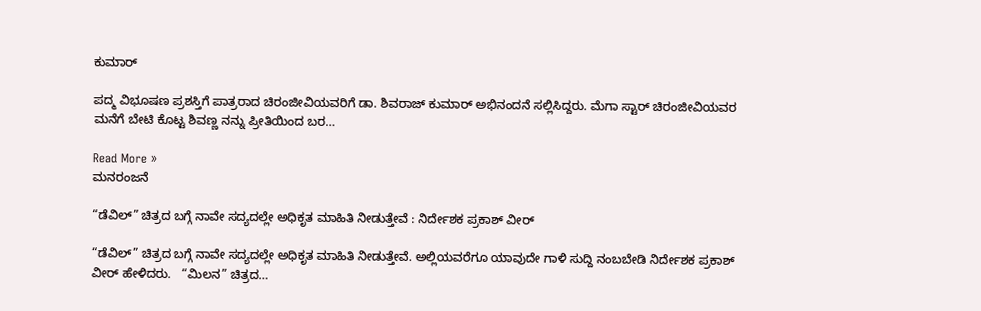ಕುಮಾರ್

ಪದ್ಮ ವಿಭೂಷಣ ಪ್ರಶಸ್ತಿಗೆ ಪಾತ್ರರಾದ ಚಿರಂಜೀವಿಯವರಿಗೆ ಡಾ. ಶಿವರಾಜ್ ಕುಮಾರ್ ಅಭಿನಂದನೆ ಸಲ್ಲಿಸಿದ್ದರು. ಮೆಗಾ ಸ್ಟಾರ್ ಚಿರಂಜೀವಿಯವರ ಮನೆಗೆ ಬೇಟಿ ಕೊಟ್ಟ ಶಿವಣ್ಣ ನನ್ನು ಪ್ರೀತಿಯಿಂದ ಬರ…

Read More »
ಮನರಂಜನೆ

“ಡೆವಿಲ್” ಚಿತ್ರದ ಬಗ್ಗೆ ನಾವೇ ಸದ್ಯದಲ್ಲೇ ಅಧಿಕೃತ ಮಾಹಿತಿ ನೀಡುತ್ತೇವೆ : ನಿರ್ದೇಶಕ ಪ್ರಕಾಶ್ ವೀರ್

“ಡೆವಿಲ್” ಚಿತ್ರದ ಬಗ್ಗೆ ನಾವೇ ಸದ್ಯದಲ್ಲೇ ಅಧಿಕೃತ ಮಾಹಿತಿ ನೀಡುತ್ತೇವೆ. ಅಲ್ಲಿಯವರೆಗೂ ಯಾವುದೇ ಗಾಳಿ ಸುದ್ದಿ ನಂಬಬೇಡಿ ನಿರ್ದೇಶಕ ಪ್ರಕಾಶ್ ವೀರ್ ಹೇಳಿದರು.   “ಮಿಲನ” ಚಿತ್ರದ…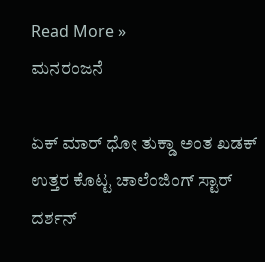Read More »
ಮನರಂಜನೆ

ಏಕ್ ಮಾರ್ ಧೋ ತುಕ್ಡಾ ಅಂತ ಖಡಕ್ ಉತ್ತರ ಕೊಟ್ಟ ಚಾಲೆಂಜಿಂಗ್ ಸ್ಟಾರ್ ದರ್ಶನ್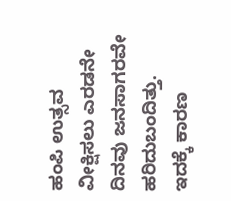ಹಂಪಿ ಉತ್ಸವ ವೀಕ್ಷಿಸಲು ಎರಡನೇ ದಿನವು ಜನಸಾಗರವೇ ಹರಿದುಬಂದಿತ್ತು. ಇದಕ್ಕೆ ಕಾರಣ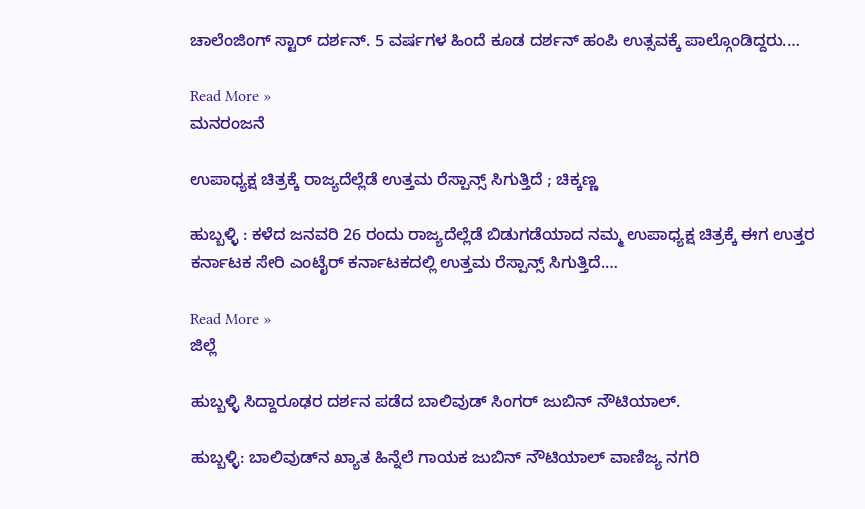ಚಾಲೆಂಜಿಂಗ್ ಸ್ಟಾರ್ ದರ್ಶನ್. 5 ವರ್ಷಗಳ ಹಿಂದೆ ಕೂಡ ದರ್ಶನ್ ಹಂಪಿ ಉತ್ಸವಕ್ಕೆ ಪಾಲ್ಗೊಂಡಿದ್ದರು.…

Read More »
ಮನರಂಜನೆ

ಉಪಾಧ್ಯಕ್ಷ ಚಿತ್ರಕ್ಕೆ ರಾಜ್ಯದೆಲ್ಲೆಡೆ ಉತ್ತಮ ರೆಸ್ಪಾನ್ಸ್ ಸಿಗುತ್ತಿದೆ ; ಚಿಕ್ಕಣ್ಣ

ಹುಬ್ಬಳ್ಳಿ : ಕಳೆದ ಜನವರಿ 26 ರಂದು ರಾಜ್ಯದೆಲ್ಲೆಡೆ ಬಿಡುಗಡೆಯಾದ ನಮ್ಮ ಉಪಾಧ್ಯಕ್ಷ ಚಿತ್ರಕ್ಕೆ ಈಗ ಉತ್ತರ ಕರ್ನಾಟಕ‌ ಸೇರಿ ಎಂಟೈರ್ ಕರ್ನಾಟಕದಲ್ಲಿ ಉತ್ತಮ ರೆಸ್ಪಾನ್ಸ್ ಸಿಗುತ್ತಿದೆ.…

Read More »
ಜಿಲ್ಲೆ

ಹುಬ್ಬಳ್ಳಿ ಸಿದ್ದಾರೂಢರ ದರ್ಶನ ಪಡೆದ ಬಾಲಿವುಡ್ ಸಿಂಗರ್ ಜುಬಿನ್ ನೌಟಿಯಾಲ್.

ಹುಬ್ಬಳ್ಳಿ: ಬಾಲಿವುಡ್‌ನ ಖ್ಯಾತ ಹಿನ್ನೆಲೆ ಗಾಯಕ ಜುಬಿನ್ ನೌಟಿಯಾಲ್ ವಾಣಿಜ್ಯ ನಗರಿ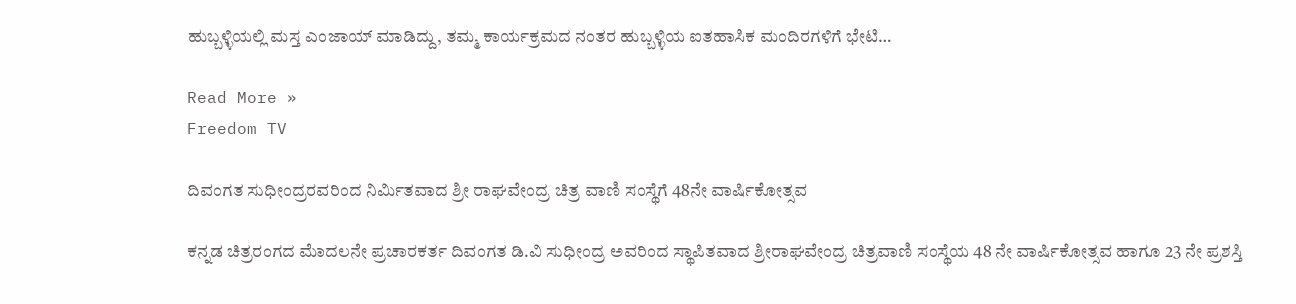ಹುಬ್ಬಳ್ಳಿಯಲ್ಲಿ ಮಸ್ತ ಎಂಜಾಯ್ ಮಾಡಿದ್ದು, ತಮ್ಮ ಕಾರ್ಯಕ್ರಮದ ನಂತರ ಹುಬ್ಬಳ್ಳಿಯ ಐತಹಾಸಿಕ ಮಂದಿರಗಳಿಗೆ ಭೇಟಿ…

Read More »
Freedom TV

ದಿವಂಗತ ಸುಧೀಂದ್ರರವರಿಂದ ನಿರ್ಮಿತವಾದ ಶ್ರೀ ರಾಘವೇಂದ್ರ ಚಿತ್ರ ವಾಣಿ ಸಂಸ್ಥೆಗೆ 48ನೇ ವಾರ್ಷಿಕೋತ್ಸವ

ಕನ್ನಡ ಚಿತ್ರರಂಗದ ಮೆಾದಲನೇ ಪ್ರಚಾರಕರ್ತ ದಿವಂಗತ ಡಿ.ವಿ ಸುಧೀಂದ್ರ ಅವರಿಂದ ಸ್ಥಾಪಿತವಾದ ಶ್ರೀರಾಘವೇಂದ್ರ ಚಿತ್ರವಾಣಿ ಸಂಸ್ಥೆಯ 48 ನೇ ವಾರ್ಷಿಕೋತ್ಸವ ಹಾಗೂ 23 ನೇ ಪ್ರಶಸ್ತಿ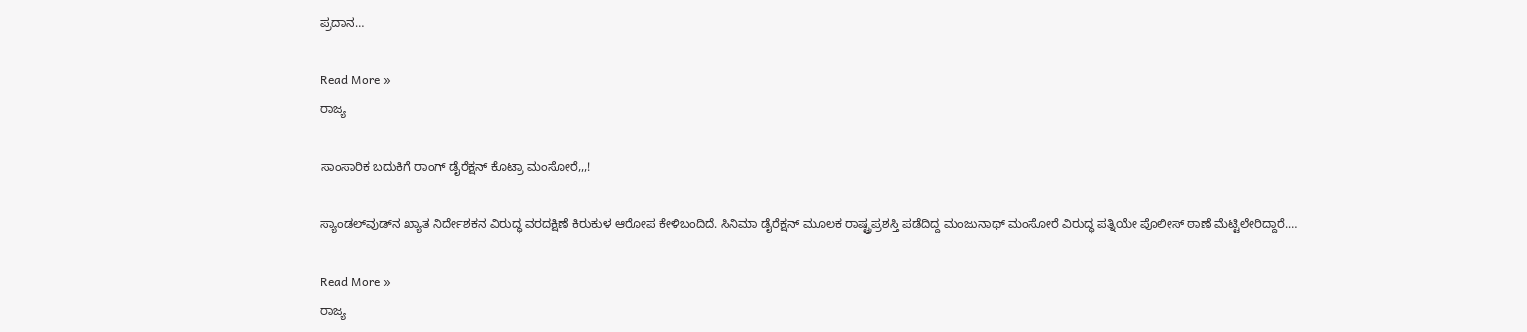ಪ್ರದಾನ…

Read More »
ರಾಜ್ಯ

ಸಾಂಸಾರಿಕ ಬದುಕಿಗೆ ರಾಂಗ್ ಡೈರೆಕ್ಷನ್ ಕೊಟ್ರಾ ಮಂಸೋರೆ,,,!

ಸ್ಯಾಂಡಲ್‌ವುಡ್‌ನ ಖ್ಯಾತ ನಿರ್ದೇಶಕನ ವಿರುದ್ಧ ವರದಕ್ಷಿಣೆ ಕಿರುಕುಳ ಆರೋಪ ಕೇಳಿಬಂದಿದೆ. ಸಿನಿಮಾ ಡೈರೆಕ್ಷನ್ ಮೂಲಕ ರಾಷ್ಟ್ರಪ್ರಶಸ್ತಿ ಪಡೆದಿದ್ದ ಮಂಜುನಾಥ್ ಮಂಸೋರೆ ವಿರುದ್ಧ ಪತ್ನಿಯೇ ಪೊಲೀಸ್ ಠಾಣೆ ಮೆಟ್ಟಿಲೇರಿದ್ದಾರೆ.…

Read More »
ರಾಜ್ಯ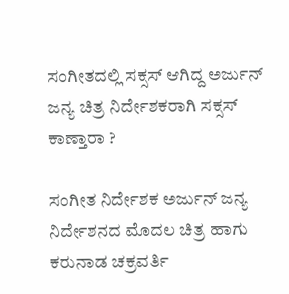ಸಂಗೀತದಲ್ಲಿ ಸಕ್ಸಸ್ ಆಗಿದ್ದ ಅರ್ಜುನ್ ಜನ್ಯ ಚಿತ್ರ ನಿರ್ದೇಶಕರಾಗಿ ಸಕ್ಸಸ್ ಕಾಣ್ತಾರಾ ?

ಸಂಗೀತ ನಿರ್ದೇಶಕ ಅರ್ಜುನ್ ಜನ್ಯ ನಿರ್ದೇಶನದ ಮೊದಲ ಚಿತ್ರ ಹಾಗು ಕರುನಾಡ ಚಕ್ರವರ್ತಿ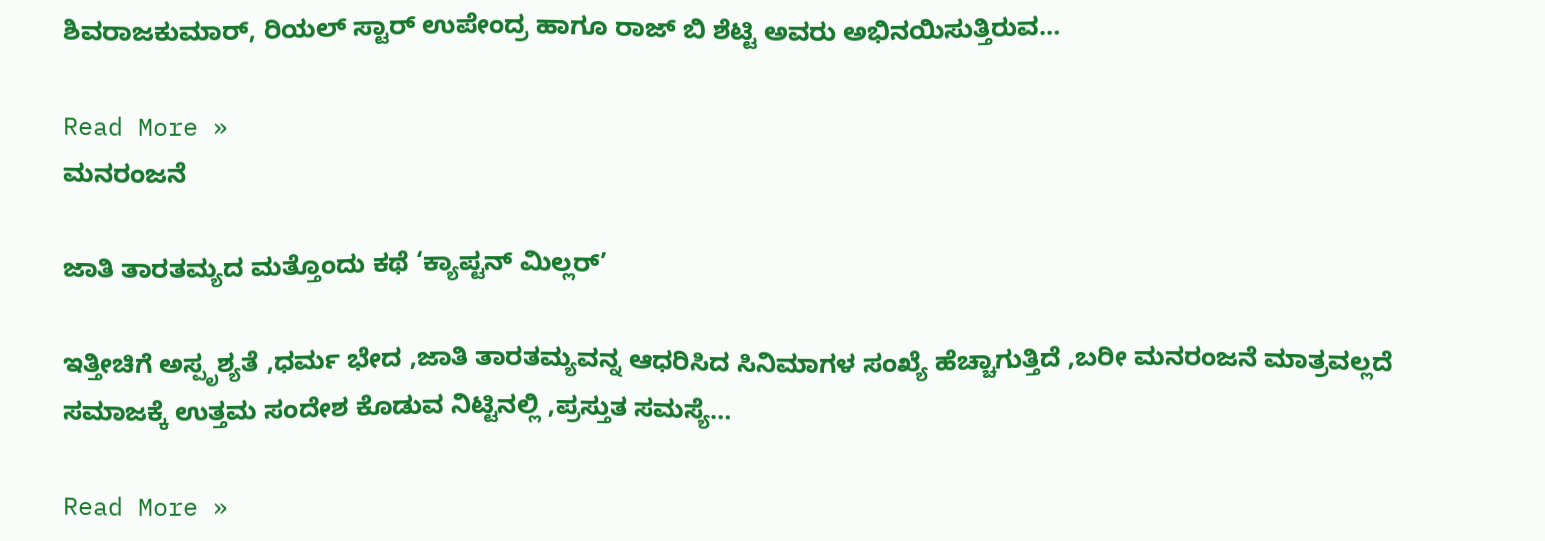ಶಿವರಾಜಕುಮಾರ್, ರಿಯಲ್ ಸ್ಟಾರ್ ಉಪೇಂದ್ರ ಹಾಗೂ ರಾಜ್ ಬಿ ಶೆಟ್ಟಿ ಅವರು ಅಭಿನಯಿಸುತ್ತಿರುವ…

Read More »
ಮನರಂಜನೆ

ಜಾತಿ ತಾರತಮ್ಯದ ಮತ್ತೊಂದು ಕಥೆ ‘ಕ್ಯಾಪ್ಟನ್ ಮಿಲ್ಲರ್’

ಇತ್ತೀಚಿಗೆ ಅಸ್ಪೃಶ್ಯತೆ ,ಧರ್ಮ ಭೇದ ,ಜಾತಿ ತಾರತಮ್ಯವನ್ನ ಆಧರಿಸಿದ ಸಿನಿಮಾಗಳ ಸಂಖ್ಯೆ ಹೆಚ್ಚಾಗುತ್ತಿದೆ ,ಬರೀ ಮನರಂಜನೆ ಮಾತ್ರವಲ್ಲದೆ ಸಮಾಜಕ್ಕೆ ಉತ್ತಮ ಸಂದೇಶ ಕೊಡುವ ನಿಟ್ಟಿನಲ್ಲಿ ,ಪ್ರಸ್ತುತ ಸಮಸ್ಯೆ…

Read More »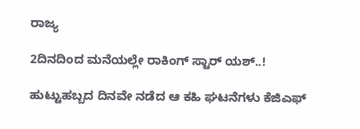ರಾಜ್ಯ

2ದಿನದಿಂದ ಮನೆಯಲ್ಲೇ ರಾಕಿಂಗ್ ಸ್ಟಾರ್ ಯಶ್..!

ಹುಟ್ಟುಹಬ್ಬದ ದಿನವೇ ನಡೆದ ಆ ಕಹಿ ಘಟನೆಗಳು ಕೆಜಿಎಫ್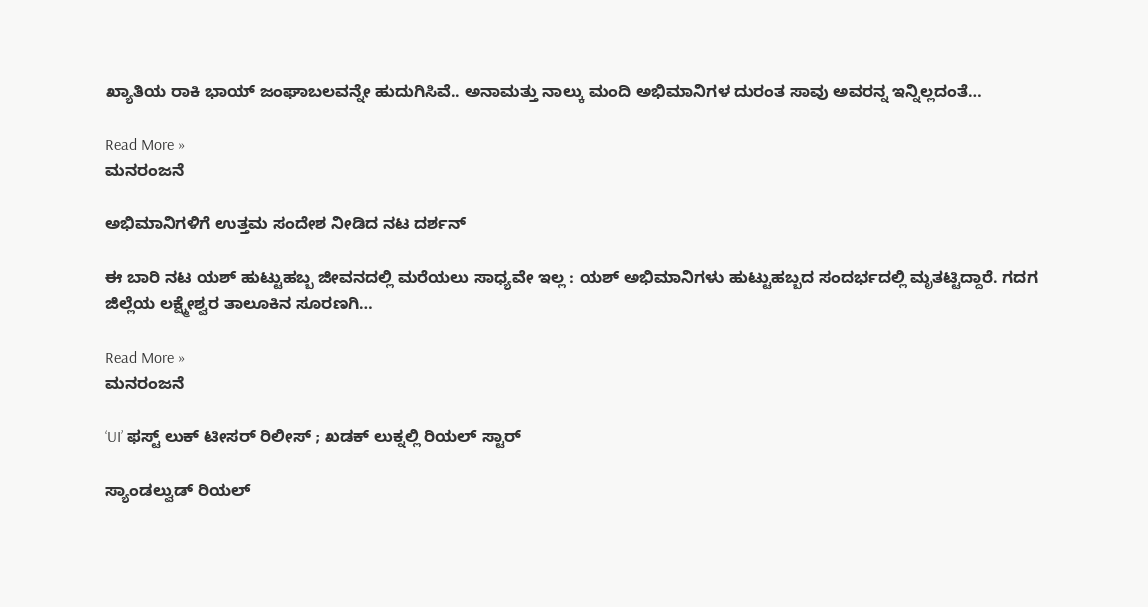ಖ್ಯಾತಿಯ ರಾಕಿ ಭಾಯ್ ಜಂಘಾಬಲವನ್ನೇ ಹುದುಗಿಸಿವೆ.. ಅನಾಮತ್ತು ನಾಲ್ಕು ಮಂದಿ ಅಭಿಮಾನಿಗಳ ದುರಂತ ಸಾವು ಅವರನ್ನ ಇನ್ನಿಲ್ಲದಂತೆ…

Read More »
ಮನರಂಜನೆ

ಅಭಿಮಾನಿಗಳಿಗೆ ಉತ್ತಮ ಸಂದೇಶ ನೀಡಿದ ನಟ ದರ್ಶನ್

ಈ ಬಾರಿ ನಟ ಯಶ್ ಹುಟ್ಟುಹಬ್ಬ ಜೀವನದಲ್ಲಿ ಮರೆಯಲು ಸಾಧ್ಯವೇ ಇಲ್ಲ : ಯಶ್ ಅಭಿಮಾನಿಗಳು ಹುಟ್ಟುಹಬ್ಬದ ಸಂದರ್ಭದಲ್ಲಿ ಮೃತಟ್ಟಿದ್ದಾರೆ. ಗದಗ ಜಿಲ್ಲೆಯ ಲಕ್ಷ್ಮೇಶ್ವರ ತಾಲೂಕಿನ ಸೂರಣಗಿ…

Read More »
ಮನರಂಜನೆ

‘UI’ ಫಸ್ಟ್ ಲುಕ್ ಟೀಸರ್ ರಿಲೀಸ್ ; ಖಡಕ್ ಲುಕ್ನಲ್ಲಿ ರಿಯಲ್ ಸ್ಟಾರ್

ಸ್ಯಾಂಡಲ್ವುಡ್ ರಿಯಲ್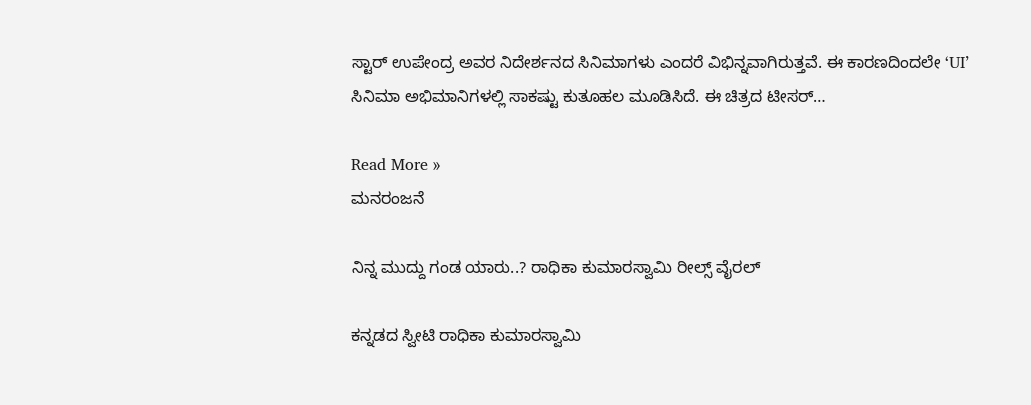ಸ್ಟಾರ್ ಉಪೇಂದ್ರ ಅವರ ನಿದೇರ್ಶನದ ಸಿನಿಮಾಗಳು ಎಂದರೆ ವಿಭಿನ್ನವಾಗಿರುತ್ತವೆ. ಈ ಕಾರಣದಿಂದಲೇ ‘UI’ ಸಿನಿಮಾ ಅಭಿಮಾನಿಗಳಲ್ಲಿ ಸಾಕಷ್ಟು ಕುತೂಹಲ ಮೂಡಿಸಿದೆ. ಈ ಚಿತ್ರದ ಟೀಸರ್…

Read More »
ಮನರಂಜನೆ

ನಿನ್ನ ಮುದ್ದು ಗಂಡ ಯಾರು..? ರಾಧಿಕಾ ಕುಮಾರಸ್ವಾಮಿ ರೀಲ್ಸ್ ವೈರಲ್

ಕನ್ನಡದ ಸ್ವೀಟಿ ರಾಧಿಕಾ ಕುಮಾರಸ್ವಾಮಿ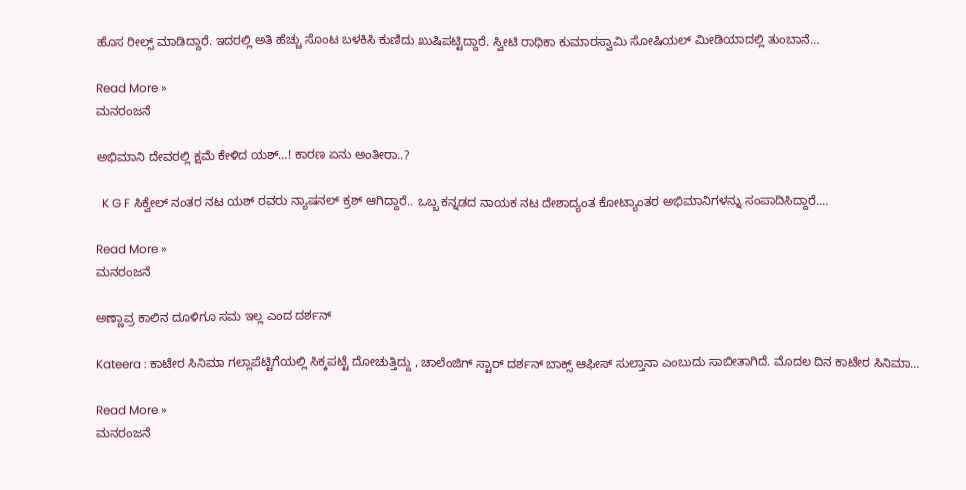ಹೊಸ ರೀಲ್ಸ್ ಮಾಡಿದ್ದಾರೆ. ಇದರಲ್ಲಿ ಅತಿ ಹೆಚ್ಚು ಸೊಂಟ ಬಳಕಿಸಿ ಕುಣಿದು ಖುಷಿಪಟ್ಟಿದ್ದಾರೆ. ಸ್ವೀಟಿ ರಾಧಿಕಾ ಕುಮಾರಸ್ವಾಮಿ ಸೋಷಿಯಲ್ ಮೀಡಿಯಾದಲ್ಲಿ ತುಂಬಾನೆ…

Read More »
ಮನರಂಜನೆ

ಅಭಿಮಾನಿ ದೇವರಲ್ಲಿ ಕ್ಷಮೆ ಕೇಳಿದ ಯಶ್…! ಕಾರಣ ಏನು ಅಂತೀರಾ..?

  K G F ಸಿಕ್ವೇಲ್ ನಂತರ ನಟ ಯಶ್ ರವರು ನ್ಯಾಷನಲ್ ಕ್ರಶ್ ಆಗಿದ್ದಾರೆ.. ಒಬ್ಬ ಕನ್ನಡದ ನಾಯಕ ನಟ ದೇಶಾದ್ಯಂತ ಕೋಟ್ಯಾಂತರ ಅಭಿಮಾನಿಗಳನ್ನು ಸಂಪಾದಿಸಿದ್ದಾರೆ.…

Read More »
ಮನರಂಜನೆ

ಅಣ್ಣಾವ್ರ ಕಾಲಿನ ದೂಳಿಗೂ ಸಮ ಇಲ್ಲ ಎಂದ ದರ್ಶನ್

Kateera : ಕಾಟೇರ ಸಿನಿಮಾ ಗಲ್ಲಾಪೆಟ್ಟಿಗೆಯಲ್ಲಿ ಸಿಕ್ಕಪಟ್ಟೆ ದೋಚುತ್ತಿದ್ದು , ಚಾಲೆಂಜಿಗ್ ಸ್ಟಾರ್ ದರ್ಶನ್ ಬಾಕ್ಸ್ ಆಫೀಸ್ ಸುಲ್ತಾನಾ ಎಂಬುದು ಸಾಬೀತಾಗಿದೆ. ಮೊದಲ ದಿನ ಕಾಟೇರ ಸಿನಿಮಾ…

Read More »
ಮನರಂಜನೆ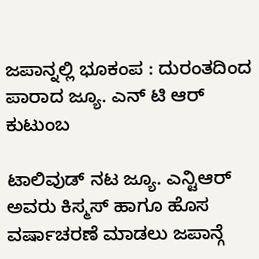ಜಪಾನ್ನಲ್ಲಿ ಭೂಕಂಪ : ದುರಂತದಿಂದ ಪಾರಾದ ಜ್ಯೂ. ಎನ್ ಟಿ ಆರ್ ಕುಟುಂಬ

ಟಾಲಿವುಡ್ ನಟ ಜ್ಯೂ. ಎನ್ಟಿಆರ್ ಅವರು ಕಿಸ್ಮಸ್ ಹಾಗೂ ಹೊಸ ವರ್ಷಾಚರಣೆ ಮಾಡಲು ಜಪಾನ್ಗೆ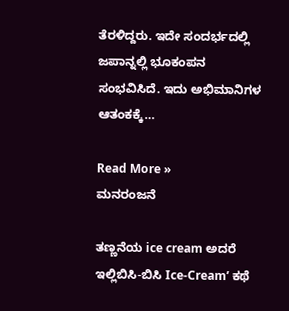ತೆರಳಿದ್ದರು. ಇದೇ ಸಂದರ್ಭದಲ್ಲಿ ಜಪಾನ್ನಲ್ಲಿ ಭೂಕಂಪನ ಸಂಭವಿಸಿದೆ. ಇದು ಅಭಿಮಾನಿಗಳ ಆತಂಕಕ್ಕೆ…

Read More »
ಮನರಂಜನೆ

ತಣ್ಣನೆಯ ice cream ಅದರೆ ಇಲ್ಲಿಬಿಸಿ-ಬಿಸಿ Ice-Cream’ ಕಥೆ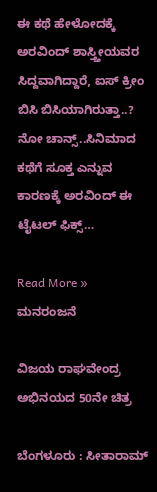ಈ ಕಥೆ ಹೇಳೋದಕ್ಕೆ ಅರವಿಂದ್ ಶಾಸ್ತ್ತೀಯವರ ಸಿದ್ದವಾಗಿದ್ದಾರೆ, ಐಸ್ ಕ್ರೀಂ ಬಿಸಿ ಬಿಸಿಯಾಗಿರುತ್ತಾ..? ನೋ ಚಾನ್ಸ್..ಸಿನಿಮಾದ ಕಥೆಗೆ ಸೂಕ್ತ ಎನ್ನುವ ಕಾರಣಕ್ಕೆ ಅರವಿಂದ್ ಈ ಟೈಟಲ್ ಫಿಕ್ಸ್…

Read More »
ಮನರಂಜನೆ

ವಿಜಯ ರಾಘವೇಂದ್ರ ಅಭಿನಯದ 50ನೇ ಚಿತ್ರ

ಬೆಂಗಳೂರು : ಸೀತಾರಾಮ್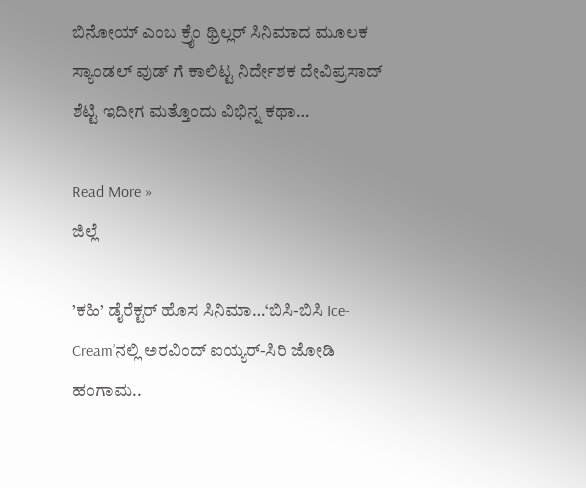ಬಿನೋಯ್ ಎಂಬ ಕ್ರೈಂ ಥ್ರಿಲ್ಲರ್ ಸಿನಿಮಾದ ಮೂಲಕ ಸ್ಯಾಂಡಲ್ ವುಡ್ ಗೆ ಕಾಲಿಟ್ಟ ನಿರ್ದೇಶಕ ದೇವಿಪ್ರಸಾದ್ ಶೆಟ್ಟಿ ಇದೀಗ ಮತ್ತೊಂದು ವಿಭಿನ್ನ ಕಥಾ…

Read More »
ಜಿಲ್ಲೆ

’ಕಹಿ’ ಡೈರೆಕ್ಟರ್ ಹೊಸ ಸಿನಿಮಾ…‘ಬಿಸಿ-ಬಿಸಿ Ice-Cream’ನಲ್ಲಿ ಅರವಿಂದ್ ಐಯ್ಯರ್-ಸಿರಿ ಜೋಡಿ ಹಂಗಾಮ..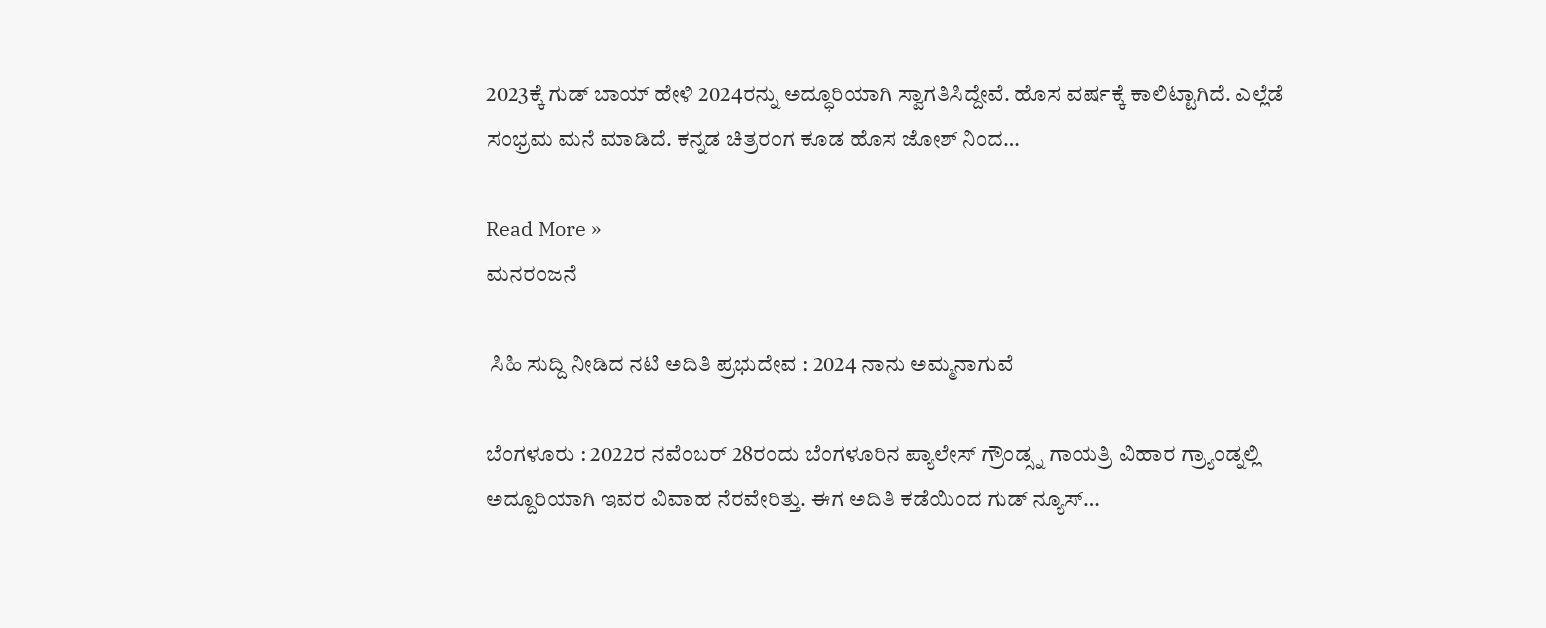2023ಕ್ಕೆ ಗುಡ್ ಬಾಯ್ ಹೇಳಿ 2024ರನ್ನು ಅದ್ಧೂರಿಯಾಗಿ ಸ್ವಾಗತಿಸಿದ್ದೇವೆ. ಹೊಸ ವರ್ಷಕ್ಕೆ ಕಾಲಿಟ್ಟಾಗಿದೆ. ಎಲ್ಲೆಡೆ ಸಂಭ್ರಮ ಮನೆ ಮಾಡಿದೆ. ಕನ್ನಡ ಚಿತ್ರರಂಗ ಕೂಡ ಹೊಸ ಜೋಶ್ ನಿಂದ…

Read More »
ಮನರಂಜನೆ

 ಸಿಹಿ ಸುದ್ದಿ ನೀಡಿದ ನಟಿ ಅದಿತಿ ಪ್ರಭುದೇವ : 2024 ನಾನು ಅಮ್ಮನಾಗುವೆ

ಬೆಂಗಳೂರು : 2022ರ ನವೆಂಬರ್ 28ರಂದು ಬೆಂಗಳೂರಿನ ಪ್ಯಾಲೇಸ್ ಗ್ರೌಂಡ್ಸ್ನ ಗಾಯತ್ರಿ ವಿಹಾರ ಗ್ರ್ಯಾಂಡ್ನಲ್ಲಿ ಅದ್ದೂರಿಯಾಗಿ ಇವರ ವಿವಾಹ ನೆರವೇರಿತ್ತು. ಈಗ ಅದಿತಿ ಕಡೆಯಿಂದ ಗುಡ್ ನ್ಯೂಸ್…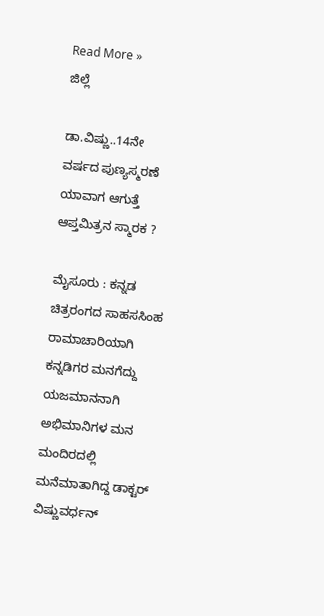Read More »
ಜಿಲ್ಲೆ

ಡಾ.ವಿಷ್ಣು..14ನೇ ವರ್ಷದ ಪುಣ್ಯಸ್ಮರಣೆ ಯಾವಾಗ ಆಗುತ್ತೆ ಆಪ್ತಮಿತ್ರನ ಸ್ಮಾರಕ ?

ಮೈಸೂರು : ಕನ್ನಡ ಚಿತ್ರರಂಗದ ಸಾಹಸಸಿಂಹ ರಾಮಾಚಾರಿಯಾಗಿ ಕನ್ನಡಿಗರ ಮನಗೆದ್ದು ಯಜಮಾನನಾಗಿ ಅಭಿಮಾನಿಗಳ ಮನ ಮಂದಿರದಲ್ಲಿ ಮನೆಮಾತಾಗಿದ್ದ ಡಾಕ್ಟರ್ ವಿಷ್ಣುವರ್ಧನ್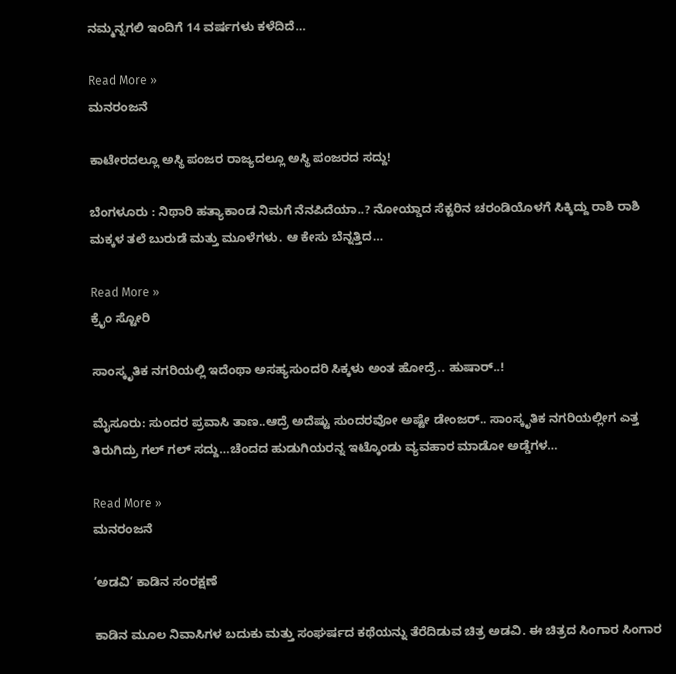ನಮ್ಮನ್ನಗಲಿ ಇಂದಿಗೆ 14 ವರ್ಷಗಳು ಕಳೆದಿದೆ…

Read More »
ಮನರಂಜನೆ

ಕಾಟೇರದಲ್ಲೂ ಅಸ್ಥಿ ಪಂಜರ ರಾಜ್ಯದಲ್ಲೂ ಅಸ್ಥಿ ಪಂಜರದ ಸದ್ದು!

ಬೆಂಗಳೂರು : ನಿಥಾರಿ ಹತ್ಯಾಕಾಂಡ ನಿಮಗೆ ನೆನಪಿದೆಯಾ..? ನೋಯ್ಡಾದ ಸೆಕ್ಟರಿನ ಚರಂಡಿಯೊಳಗೆ ಸಿಕ್ಕಿದ್ದು ರಾಶಿ ರಾಶಿ ಮಕ್ಕಳ ತಲೆ ಬುರುಡೆ ಮತ್ತು ಮೂಳೆಗಳು. ಆ ಕೇಸು ಬೆನ್ನತ್ತಿದ…

Read More »
ಕ್ರೈಂ ಸ್ಟೋರಿ

ಸಾಂಸ್ಕೃತಿಕ ನಗರಿಯಲ್ಲಿ ಇದೆಂಥಾ ಅಸಹ್ಯಸುಂದರಿ ಸಿಕ್ಕಳು ಅಂತ ಹೋದ್ರೆ.. ಹುಷಾರ್..!

ಮೈಸೂರು: ಸುಂದರ ಪ್ರವಾಸಿ ತಾಣ..ಆದ್ರೆ ಅದೆಷ್ಟು ಸುಂದರವೋ ಅಷ್ಟೇ ಡೇಂಜರ್.. ಸಾಂಸ್ಕೃತಿಕ ನಗರಿಯಲ್ಲೀಗ ಎತ್ತ ತಿರುಗಿದ್ರು ಗಲ್ ಗಲ್ ಸದ್ದು…ಚೆಂದದ ಹುಡುಗಿಯರನ್ನ ಇಟ್ಕೊಂಡು ವ್ಯವಹಾರ ಮಾಡೋ ಅಡ್ಡೆಗಳ…

Read More »
ಮನರಂಜನೆ

‘ಅಡವಿ’ ಕಾಡಿನ ಸಂರಕ್ಷಣೆ

ಕಾಡಿನ ಮೂಲ ನಿವಾಸಿಗಳ ಬದುಕು ಮತ್ತು ಸಂಘರ್ಷದ ಕಥೆಯನ್ನು ತೆರೆದಿಡುವ ಚಿತ್ರ ಅಡವಿ. ಈ ‌ಚಿತ್ರದ ಸಿಂಗಾರ ಸಿಂಗಾರ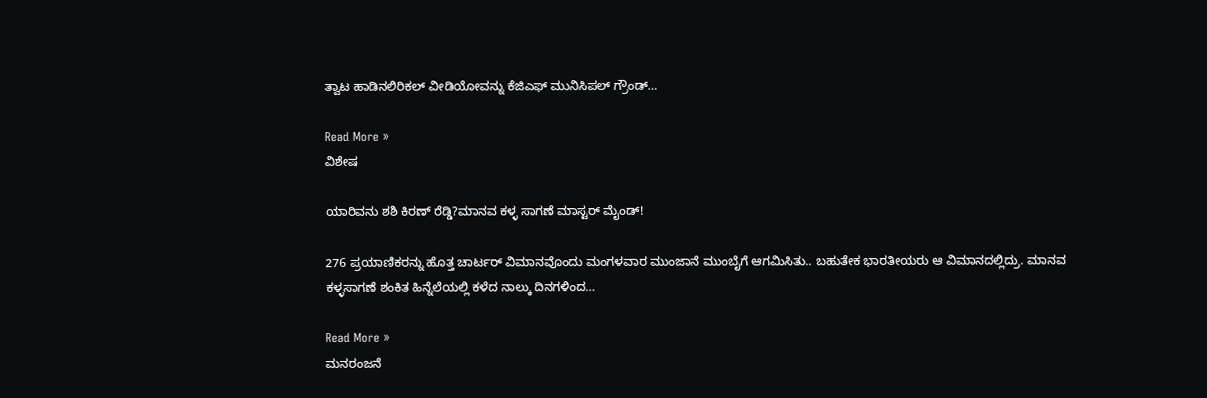ತ್ವಾಟ ಹಾಡಿನಲಿರಿಕಲ್ ವೀಡಿಯೋವನ್ನು ಕೆಜಿಎಫ್ ಮುನಿಸಿಪಲ್ ಗ್ರೌಂಡ್…

Read More »
ವಿಶೇಷ

ಯಾರಿವನು ಶಶಿ ಕಿರಣ್ ರೆಡ್ಡಿ?ಮಾನವ ಕಳ್ಳ ಸಾಗಣೆ ಮಾಸ್ಟರ್ ಮೈಂಡ್!

276 ಪ್ರಯಾಣಿಕರನ್ನು ಹೊತ್ತ ಚಾರ್ಟರ್ ವಿಮಾನವೊಂದು ಮಂಗಳವಾರ ಮುಂಜಾನೆ ಮುಂಬೈಗೆ ಆಗಮಿಸಿತು.. ಬಹುತೇಕ ಭಾರತೀಯರು ಆ ವಿಮಾನದಲ್ಲಿದ್ರು. ಮಾನವ ಕಳ್ಳಸಾಗಣೆ ಶಂಕಿತ ಹಿನ್ನೆಲೆಯಲ್ಲಿ ಕಳೆದ ನಾಲ್ಕು ದಿನಗಳಿಂದ…

Read More »
ಮನರಂಜನೆ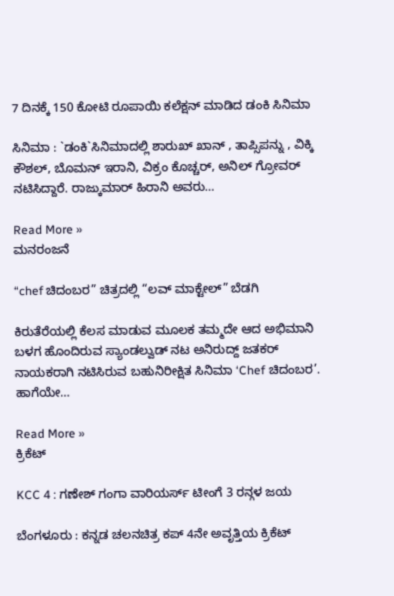7 ದಿನಕ್ಕೆ 150 ಕೋಟಿ ರೂಪಾಯಿ ಕಲೆಕ್ಷನ್ ಮಾಡಿದ ಡಂಕಿ ಸಿನಿಮಾ

ಸಿನಿಮಾ : `ಡಂಕಿ`ಸಿನಿಮಾದಲ್ಲಿ ಶಾರುಖ್ ಖಾನ್ , ತಾಪ್ಸಿಪನ್ನು , ವಿಕ್ಕಿ ಕೌಶಲ್, ಬೊಮನ್ ಇರಾನಿ, ವಿಕ್ರಂ ಕೊಚ್ಚರ್, ಅನಿಲ್ ಗ್ರೋವರ್ ನಟಿಸಿದ್ದಾರೆ. ರಾಜ್ಕುಮಾರ್ ಹಿರಾನಿ ಅವರು…

Read More »
ಮನರಂಜನೆ

“chef ಚಿದಂಬರ” ಚಿತ್ರದಲ್ಲಿ “ಲವ್ ಮಾಕ್ಟೇಲ್” ಬೆಡಗಿ

ಕಿರುತೆರೆಯಲ್ಲಿ ಕೆಲಸ ಮಾಡುವ ಮೂಲಕ ತಮ್ಮದೇ ಆದ ಅಭಿಮಾನಿ ಬಳಗ ಹೊಂದಿರುವ ಸ್ಯಾಂಡಲ್ವುಡ್ ನಟ ಅನಿರುದ್ದ್ ಜತಕರ್ ನಾಯಕರಾಗಿ ನಟಿಸಿರುವ ಬಹುನಿರೀಕ್ಷಿತ ಸಿನಿಮಾ ‘Chef ಚಿದಂಬರ’. ಹಾಗೆಯೇ…

Read More »
ಕ್ರಿಕೆಟ್

KCC 4 : ಗಣೇಶ್ ಗಂಗಾ ವಾರಿಯರ್ಸ್ ಟೀಂಗೆ 3 ರನ್ಗಳ ಜಯ

ಬೆಂಗಳೂರು : ಕನ್ನಡ ಚಲನಚಿತ್ರ ಕಪ್ 4ನೇ ಅವೃತ್ತಿಯ ಕ್ರಿಕೆಟ್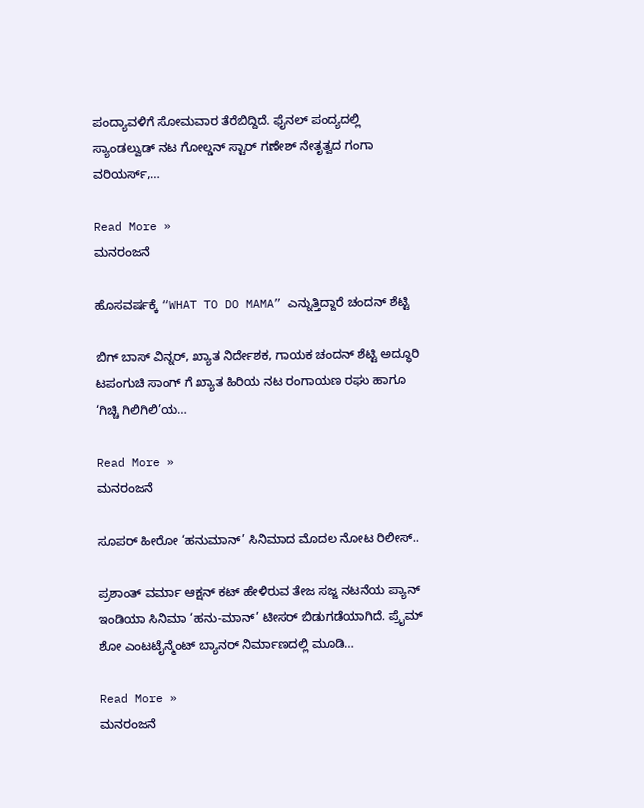ಪಂದ್ಯಾವಳಿಗೆ ಸೋಮವಾರ ತೆರೆಬಿದ್ದಿದೆ. ಫೈನಲ್ ಪಂದ್ಯದಲ್ಲಿ ಸ್ಯಾಂಡಲ್ವುಡ್ ನಟ ಗೋಲ್ಡನ್‌ ಸ್ಟಾರ್ ಗಣೇಶ್ ನೇತೃತ್ವದ ಗಂಗಾ ವರಿಯರ್ಸ್,…

Read More »
ಮನರಂಜನೆ

ಹೊಸವರ್ಷಕ್ಕೆ “WHAT TO DO MAMA” ಎನ್ನುತ್ತಿದ್ದಾರೆ ಚಂದನ್ ಶೆಟ್ಟಿ

ಬಿಗ್ ಬಾಸ್ ವಿನ್ನರ್, ಖ್ಯಾತ ನಿರ್ದೇಶಕ, ಗಾಯಕ ಚಂದನ್ ಶೆಟ್ಟಿ ಅದ್ಧೂರಿ ಟಪಂಗುಚಿ ಸಾಂಗ್ ಗೆ ಖ್ಯಾತ ಹಿರಿಯ ನಟ ರಂಗಾಯಣ ರಘು ಹಾಗೂ ‘ಗಿಚ್ಚಿ ಗಿಲಿಗಿಲಿ’ಯ…

Read More »
ಮನರಂಜನೆ

ಸೂಪರ್ ಹೀರೋ ‘ಹನುಮಾನ್’ ಸಿನಿಮಾದ ಮೊದಲ ನೋಟ ರಿಲೀಸ್..

ಪ್ರಶಾಂತ್ ವರ್ಮಾ ಆಕ್ಷನ್ ಕಟ್ ಹೇಳಿರುವ ತೇಜ ಸಜ್ಜ ನಟನೆಯ ಪ್ಯಾನ್ ಇಂಡಿಯಾ ಸಿನಿಮಾ ‘ಹನು-ಮಾನ್’ ಟೀಸರ್ ಬಿಡುಗಡೆಯಾಗಿದೆ. ಪ್ರೈಮ್ ಶೋ ಎಂಟಟೈನ್ಮೆಂಟ್ ಬ್ಯಾನರ್ ನಿರ್ಮಾಣದಲ್ಲಿ ಮೂಡಿ…

Read More »
ಮನರಂಜನೆ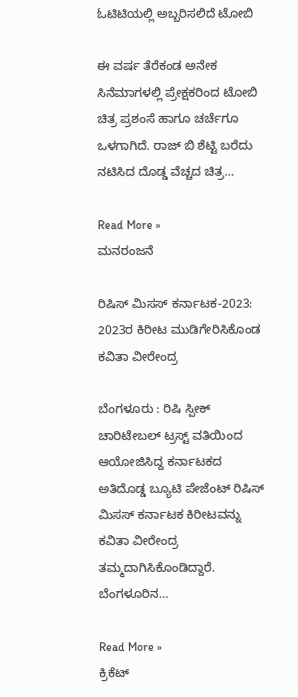ಓಟಿಟಿಯಲ್ಲಿ ಅಬ್ಬರಿಸಲಿದೆ ಟೋಬಿ

ಈ ವರ್ಷ ತೆರೆಕಂಡ ಅನೇಕ ಸಿನೆಮಾಗಳಲ್ಲಿ ಪ್ರೇಕ್ಷಕರಿಂದ ಟೋಬಿ ಚಿತ್ರ ಪ್ರಶಂಸೆ ಹಾಗೂ ಚರ್ಚೆಗೂ ಒಳಗಾಗಿದೆ. ರಾಜ್ ಬಿ ಶೆಟ್ಟಿ ಬರೆದು ನಟಿಸಿದ ದೊಡ್ಡ ವೆಚ್ಚದ ಚಿತ್ರ…

Read More »
ಮನರಂಜನೆ

ರಿಷಿಸ್ ಮಿಸಸ್ ಕರ್ನಾಟಕ-2023: 2023ರ ಕಿರೀಟ ಮುಡಿಗೇರಿಸಿಕೊಂಡ ಕವಿತಾ ವೀರೇಂದ್ರ

ಬೆಂಗಳೂರು : ರಿಷಿ ಸ್ಪೀಕ್ ಚಾರಿಟೇಬಲ್ ಟ್ರಸ್ಟ್ ವತಿಯಿಂದ ಆಯೋಜಿಸಿದ್ದ ಕರ್ನಾಟಕದ ಅತಿದೊಡ್ಡ ಬ್ಯೂಟಿ ಪೇಜೆಂಟ್ ರಿಷಿಸ್ ಮಿಸಸ್ ಕರ್ನಾಟಕ ಕಿರೀಟವನ್ನು ಕವಿತಾ ವೀರೇಂದ್ರ ತಮ್ಮದಾಗಿಸಿಕೊಂಡಿದ್ದಾರೆ. ಬೆಂಗಳೂರಿನ…

Read More »
ಕ್ರಿಕೆಟ್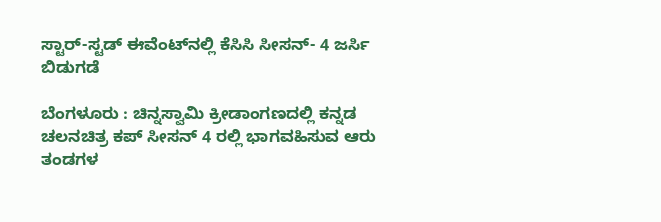ಸ್ಟಾರ್-ಸ್ಟಡ್ ಈವೆಂಟ್‌ನಲ್ಲಿ ಕೆಸಿಸಿ ಸೀಸನ್- 4 ಜರ್ಸಿ ಬಿಡುಗಡೆ

ಬೆಂಗಳೂರು : ಚಿನ್ನಸ್ವಾಮಿ ಕ್ರೀಡಾಂಗಣದಲ್ಲಿ ಕನ್ನಡ ಚಲನಚಿತ್ರ ಕಪ್ ಸೀಸನ್ 4 ರಲ್ಲಿ ಭಾಗವಹಿಸುವ ಆರು ತಂಡಗಳ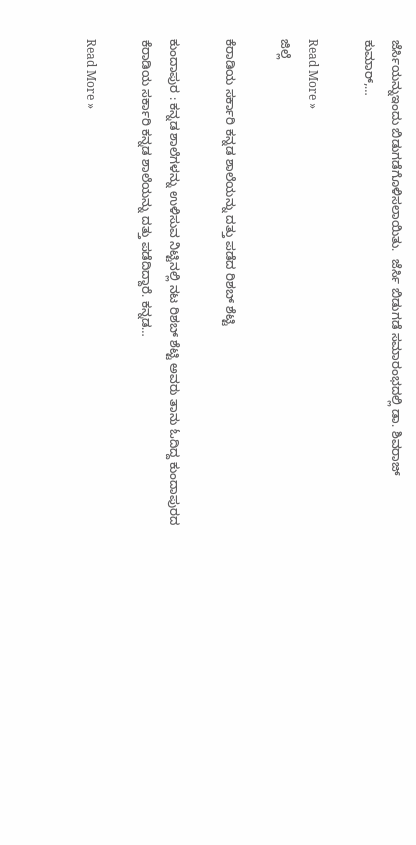ಜೆರ್ಸಿಯನ್ನುಇಂದು ಬಿಡುಗಡೆಗೊಳಿಸಲಾಯಿತು.  ಜೆರ್ಸಿ ಬಿಡುಗಡೆ ಸಮಾರಂಭದಲ್ಲಿ ಡಾ. ಶಿವರಾಜ್ ಕುಮಾರ್,…

Read More »
ಜಿಲ್ಲೆ

ಕೆರಾಡಿಯ ಸರ್ಕಾರಿ ಕನ್ನಡ ಶಾಲೆಯನ್ನು ದತ್ತು ಪಡೆದ ರಿಶಬ್ ಶೆಟ್ಟಿ

ಕುಂದಾಪುರ : ಕನ್ನಡ ಶಾಲೆಗಳನ್ನು ಉಳಿಸುವ ನಿಟ್ಟಿನಲ್ಲಿ ನಟ ರಿಶಬ್ ಶೆಟ್ಟಿ ಅವರು ತಾನು ಓದಿದ್ದ ಕುಂದಾಪುರದ ಕೆರಾಡಿಯ ಸರ್ಕಾರಿ ಕನ್ನಡ ಶಾಲೆಯನ್ನು ದತ್ತು ಪಡೆದಿದ್ದಾರೆ. ಕನ್ನಡ…

Read More »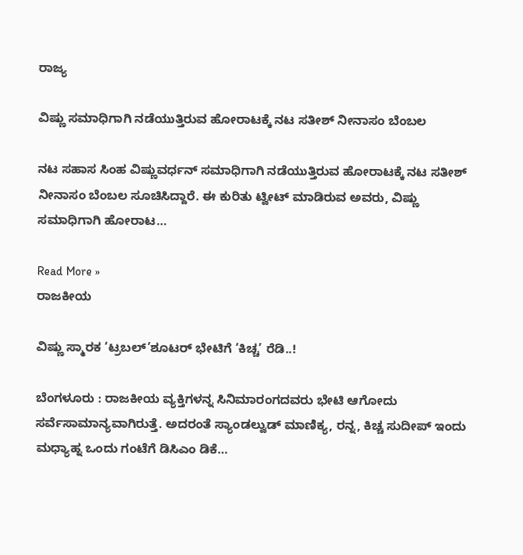ರಾಜ್ಯ

ವಿಷ್ಣು ಸಮಾಧಿಗಾಗಿ ನಡೆಯುತ್ತಿರುವ ಹೋರಾಟಕ್ಕೆ ನಟ ಸತೀಶ್ ನೀನಾಸಂ ಬೆಂಬಲ

ನಟ ಸಹಾಸ ಸಿಂಹ ವಿಷ್ಣುವರ್ಧನ್ ಸಮಾಧಿಗಾಗಿ ನಡೆಯುತ್ತಿರುವ ಹೋರಾಟಕ್ಕೆ ನಟ ಸತೀಶ್ ನೀನಾಸಂ ಬೆಂಬಲ ಸೂಚಿಸಿದ್ದಾರೆ. ಈ ಕುರಿತು ಟ್ವೀಟ್ ಮಾಡಿರುವ ಅವರು, ವಿಷ್ಣು ಸಮಾಧಿಗಾಗಿ ಹೋರಾಟ…

Read More »
ರಾಜಕೀಯ

ವಿಷ್ಣು ಸ್ಮಾರಕ ‘ಟ್ರಬಲ್’ಶೂಟರ್ ಭೇಟಿಗೆ ‘ಕಿಚ್ಚ’ ರೆಡಿ..!

ಬೆಂಗಳೂರು : ರಾಜಕೀಯ ವ್ಯಕ್ತಿಗಳನ್ನ ಸಿನಿಮಾರಂಗದವರು ಭೇಟಿ ಆಗೋದು ಸರ್ವೆಸಾಮಾನ್ಯವಾಗಿರುತ್ತೆ. ಅದರಂತೆ ಸ್ಯಾಂಡಲ್ವುಡ್ ಮಾಣಿಕ್ಯ, ರನ್ನ, ಕಿಚ್ಚ ಸುದೀಪ್ ಇಂದು ಮಧ್ಯಾಹ್ನ ಒಂದು ಗಂಟೆಗೆ ಡಿಸಿಎಂ ಡಿಕೆ…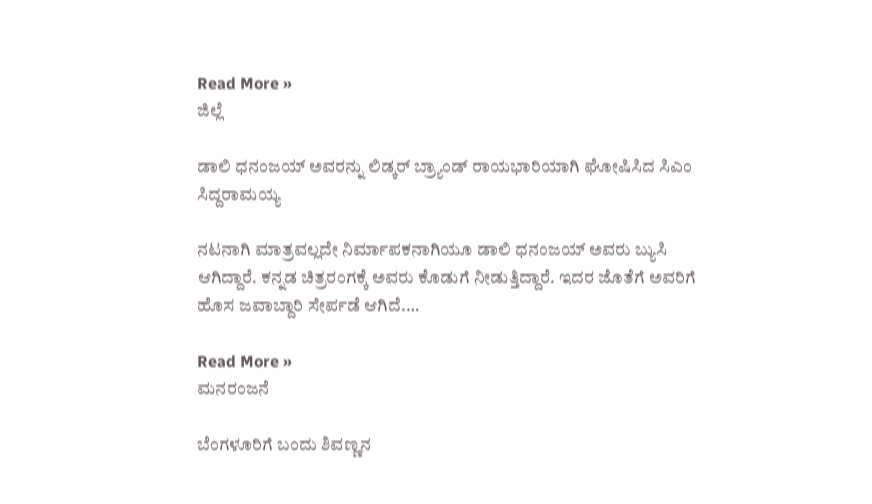Read More »
ಜಿಲ್ಲೆ

ಡಾಲಿ ಧನಂಜಯ್ ಅವರನ್ನು ಲಿಡ್ಕರ್ ಬ್ರ್ಯಾಂಡ್ ರಾಯಭಾರಿಯಾಗಿ ಘೋಷಿಸಿದ ಸಿಎಂ ಸಿದ್ದರಾಮಯ್ಯ

ನಟನಾಗಿ ಮಾತ್ರವಲ್ಲದೇ ನಿರ್ಮಾಪಕನಾಗಿಯೂ ಡಾಲಿ ಧನಂಜಯ್ ಅವರು ಬ್ಯುಸಿ ಆಗಿದ್ದಾರೆ. ಕನ್ನಡ ಚಿತ್ರರಂಗಕ್ಕೆ ಅವರು ಕೊಡುಗೆ ನೀಡುತ್ತಿದ್ದಾರೆ. ಇದರ ಜೊತೆಗೆ ಅವರಿಗೆ ಹೊಸ ಜವಾಬ್ದಾರಿ ಸೇರ್ಪಡೆ ಆಗಿದೆ.…

Read More »
ಮನರಂಜನೆ

ಬೆಂಗಳೂರಿಗೆ ಬಂದು ಶಿವಣ್ಣನ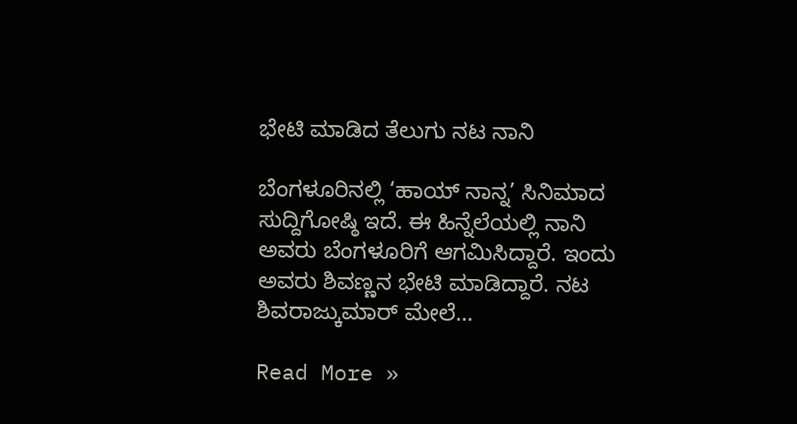ಭೇಟಿ ಮಾಡಿದ ತೆಲುಗು ನಟ ನಾನಿ

ಬೆಂಗಳೂರಿನಲ್ಲಿ ‘ಹಾಯ್ ನಾನ್ನ’ ಸಿನಿಮಾದ ಸುದ್ದಿಗೋಷ್ಠಿ ಇದೆ. ಈ ಹಿನ್ನೆಲೆಯಲ್ಲಿ ನಾನಿ ಅವರು ಬೆಂಗಳೂರಿಗೆ ಆಗಮಿಸಿದ್ದಾರೆ. ಇಂದು ಅವರು ಶಿವಣ್ಣನ ಭೇಟಿ ಮಾಡಿದ್ದಾರೆ. ನಟ ಶಿವರಾಜ್ಕುಮಾರ್ ಮೇಲೆ…

Read More »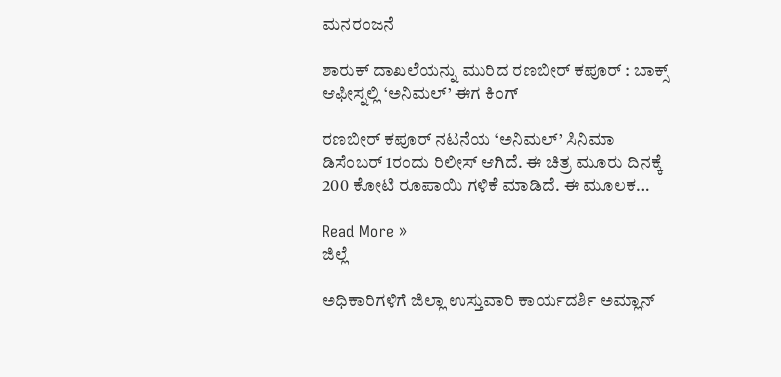ಮನರಂಜನೆ

ಶಾರುಕ್ ದಾಖಲೆಯನ್ನು ಮುರಿದ ರಣಬೀರ್ ಕಪೂರ್ : ಬಾಕ್ಸ್ ಆಫೀಸ್ನಲ್ಲಿ ‘ಅನಿಮಲ್’ ಈಗ ಕಿಂಗ್

ರಣಬೀರ್ ಕಪೂರ್ ನಟನೆಯ ‘ಅನಿಮಲ್’ ಸಿನಿಮಾ ಡಿಸೆಂಬರ್ 1ರಂದು ರಿಲೀಸ್ ಆಗಿದೆ. ಈ ಚಿತ್ರ ಮೂರು ದಿನಕ್ಕೆ 200 ಕೋಟಿ ರೂಪಾಯಿ ಗಳಿಕೆ ಮಾಡಿದೆ. ಈ ಮೂಲಕ…

Read More »
ಜಿಲ್ಲೆ

ಅಧಿಕಾರಿಗಳಿಗೆ ಜಿಲ್ಲಾ ಉಸ್ತುವಾರಿ ಕಾರ್ಯದರ್ಶಿ ಅಮ್ಲಾನ್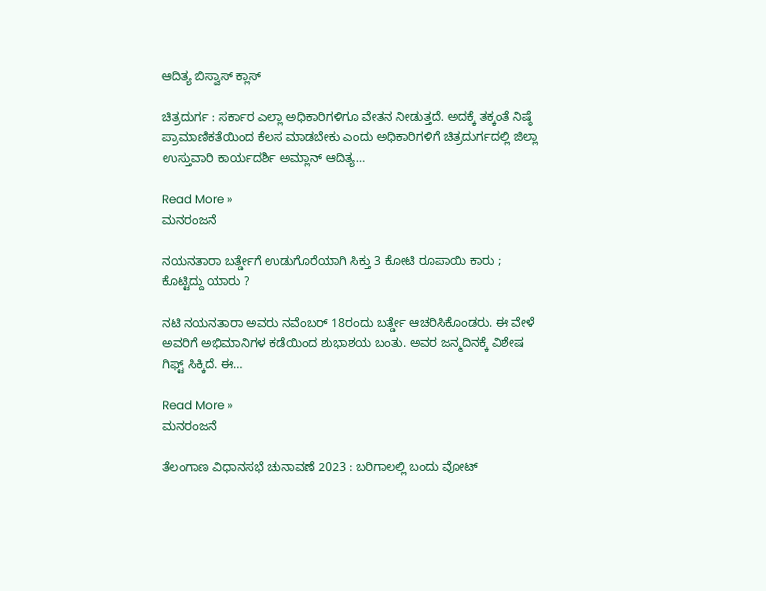ಆದಿತ್ಯ ಬಿಸ್ವಾಸ್ ಕ್ಲಾಸ್

ಚಿತ್ರದುರ್ಗ : ಸರ್ಕಾರ ಎಲ್ಲಾ ಅಧಿಕಾರಿಗಳಿಗೂ ವೇತನ ನೀಡುತ್ತದೆ. ಅದಕ್ಕೆ ತಕ್ಕಂತೆ ನಿಷ್ಠೆ ಪ್ರಾಮಾಣಿಕತೆಯಿಂದ ಕೆಲಸ ಮಾಡಬೇಕು ಎಂದು ಅಧಿಕಾರಿಗಳಿಗೆ ಚಿತ್ರದುರ್ಗದಲ್ಲಿ ಜಿಲ್ಲಾ ಉಸ್ತುವಾರಿ ಕಾರ್ಯದರ್ಶಿ ಅಮ್ಲಾನ್ ಆದಿತ್ಯ…

Read More »
ಮನರಂಜನೆ

ನಯನತಾರಾ ಬರ್ತ್ಡೇಗೆ ಉಡುಗೊರೆಯಾಗಿ ಸಿಕ್ತು 3 ಕೋಟಿ ರೂಪಾಯಿ ಕಾರು ; ಕೊಟ್ಟಿದ್ದು ಯಾರು ?

ನಟಿ ನಯನತಾರಾ ಅವರು ನವೆಂಬರ್ 18ರಂದು ಬರ್ತ್ಡೇ ಆಚರಿಸಿಕೊಂಡರು. ಈ ವೇಳೆ ಅವರಿಗೆ ಅಭಿಮಾನಿಗಳ ಕಡೆಯಿಂದ ಶುಭಾಶಯ ಬಂತು. ಅವರ ಜನ್ಮದಿನಕ್ಕೆ ವಿಶೇಷ ಗಿಫ್ಟ್ ಸಿಕ್ಕಿದೆ. ಈ…

Read More »
ಮನರಂಜನೆ

ತೆಲಂಗಾಣ ವಿಧಾನಸಭೆ ಚುನಾವಣೆ 2023 : ಬರಿಗಾಲಲ್ಲಿ ಬಂದು ವೋಟ್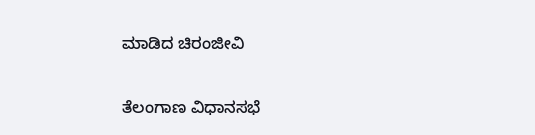ಮಾಡಿದ ಚಿರಂಜೀವಿ

ತೆಲಂಗಾಣ ವಿಧಾನಸಭೆ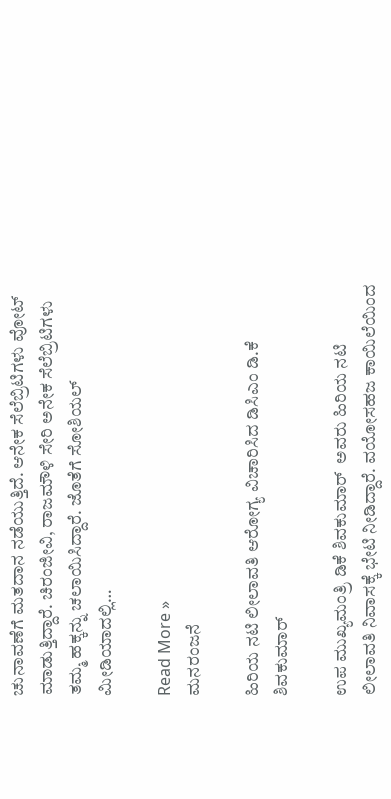ಚುನಾವಣೆಗೆ ಮತದಾನ ನಡೆಯುತ್ತಿದೆ. ಆನೇಕ ಸೆಲೆಬ್ರಿಟಿಗಳು ವೋಟ್ ಮಾಡುತ್ತಿದ್ದಾರೆ. ಚಿರಂಜೀವಿ, ರಾಜಮೌಳಿ ಸೇರಿ ಅನೇಕ ಸೆಲೆಬ್ರಿಟಿಗಳು ತಮ್ಮ ಹಕ್ಕನ್ನು ಚಲಾಯಿಸಿದ್ದಾರೆ. ಜೊತೆಗೆ ಸೋಶಿಯಲ್ ಮೀಡಿಯಾದಲ್ಲಿ…

Read More »
ಮನರಂಜನೆ

ಹಿರಿಯ ನಟಿ ಲೀಲಾವತಿ ಆರೋಗ್ಯ ವಿಚಾರಿಸಿದ ಡಿಸಿಎಂ ಡಿ.ಕೆ ಶಿವಕುಮಾರ್

ಉಪ ಮುಖ್ಯಮಂತ್ರಿ ಡಿಕೆ ಶಿವಕುಮಾರ್  ಅವರು ಹಿರಿಯ ನಟಿ ಲೀಲಾವತಿ ನಿವಾಸಕ್ಕೆ ಭೇಟಿ ನೀಡಿದ್ದಾರೆ. ವಯೋಸಹಜ ಕಾಯಿಲೆಯಿಂದ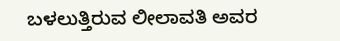ಬಳಲುತ್ತಿರುವ ಲೀಲಾವತಿ ಅವರ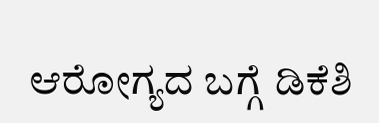ಆರೋಗ್ಯದ ಬಗ್ಗೆ ಡಿಕೆಶಿ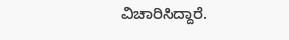ವಿಚಾರಿಸಿದ್ದಾರೆ.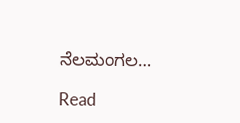ನೆಲಮಂಗಲ…

Read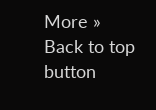More »
Back to top button